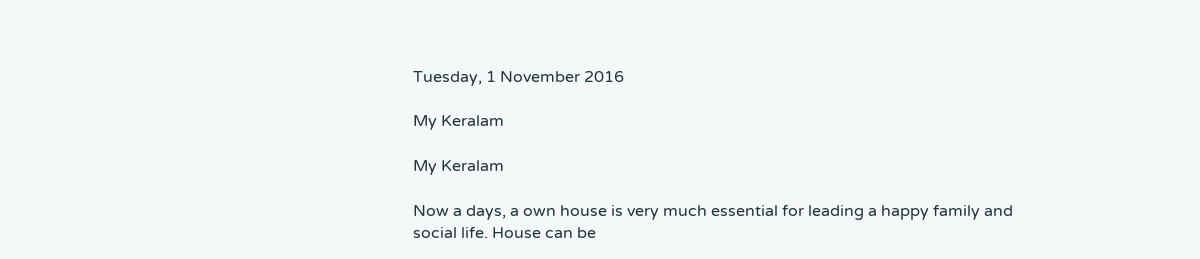Tuesday, 1 November 2016

My Keralam

My Keralam

Now a days, a own house is very much essential for leading a happy family and social life. House can be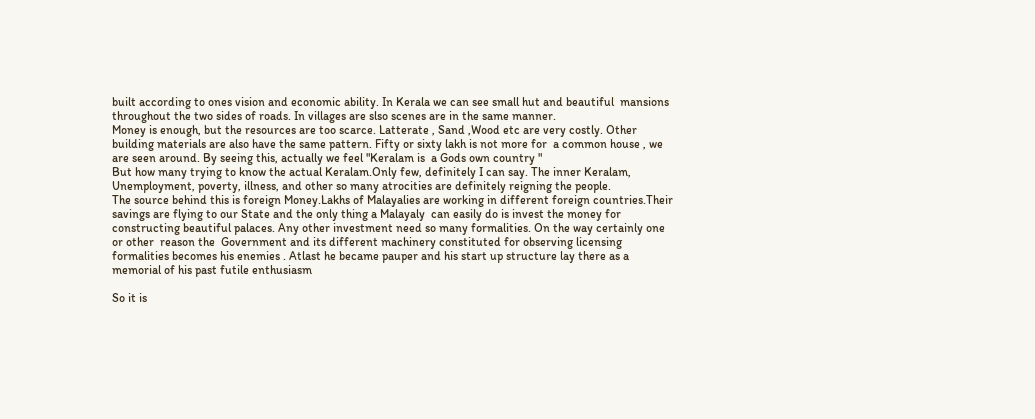built according to ones vision and economic ability. In Kerala we can see small hut and beautiful  mansions throughout the two sides of roads. In villages are slso scenes are in the same manner.
Money is enough, but the resources are too scarce. Latterate , Sand ,Wood etc are very costly. Other building materials are also have the same pattern. Fifty or sixty lakh is not more for  a common house , we are seen around. By seeing this, actually we feel "Keralam is  a Gods own country "
But how many trying to know the actual Keralam.Only few, definitely I can say. The inner Keralam, Unemployment, poverty, illness, and other so many atrocities are definitely reigning the people.
The source behind this is foreign Money.Lakhs of Malayalies are working in different foreign countries.Their savings are flying to our State and the only thing a Malayaly  can easily do is invest the money for constructing beautiful palaces. Any other investment need so many formalities. On the way certainly one or other  reason the  Government and its different machinery constituted for observing licensing formalities becomes his enemies . Atlast he became pauper and his start up structure lay there as a memorial of his past futile enthusiasm

So it is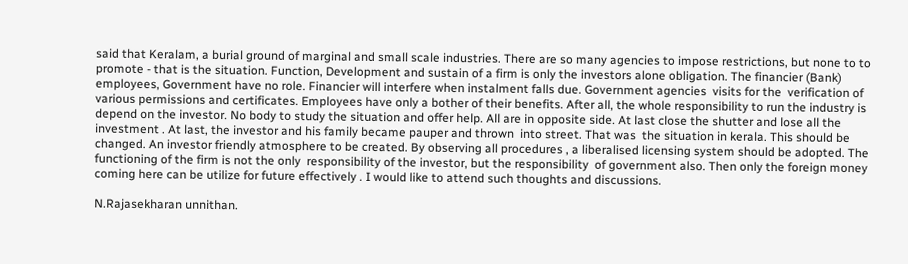said that Keralam, a burial ground of marginal and small scale industries. There are so many agencies to impose restrictions, but none to to promote - that is the situation. Function, Development and sustain of a firm is only the investors alone obligation. The financier (Bank) employees, Government have no role. Financier will interfere when instalment falls due. Government agencies  visits for the  verification of various permissions and certificates. Employees have only a bother of their benefits. After all, the whole responsibility to run the industry is depend on the investor. No body to study the situation and offer help. All are in opposite side. At last close the shutter and lose all the investment . At last, the investor and his family became pauper and thrown  into street. That was  the situation in kerala. This should be changed. An investor friendly atmosphere to be created. By observing all procedures , a liberalised licensing system should be adopted. The functioning of the firm is not the only  responsibility of the investor, but the responsibility  of government also. Then only the foreign money coming here can be utilize for future effectively . I would like to attend such thoughts and discussions.

N.Rajasekharan unnithan.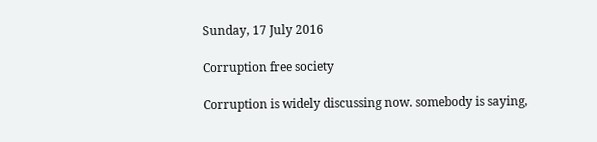Sunday, 17 July 2016

Corruption free society

Corruption is widely discussing now. somebody is saying,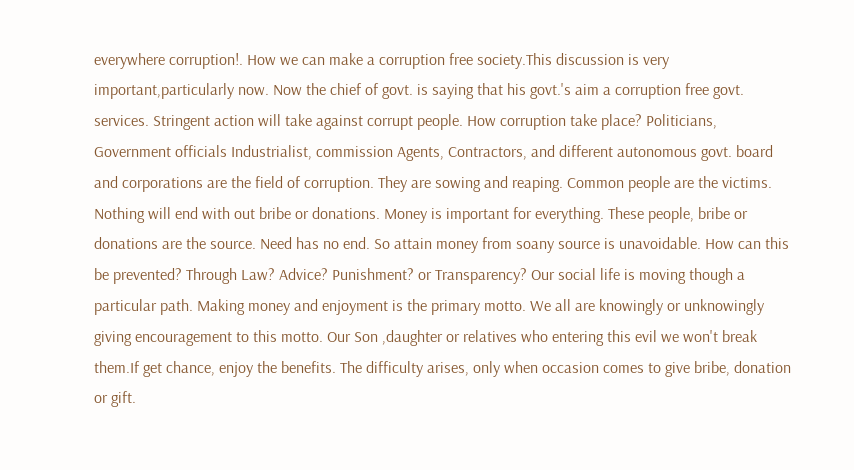everywhere corruption!. How we can make a corruption free society.This discussion is very important,particularly now. Now the chief of govt. is saying that his govt.'s aim a corruption free govt. services. Stringent action will take against corrupt people. How corruption take place? Politicians, Government officials Industrialist, commission Agents, Contractors, and different autonomous govt. board and corporations are the field of corruption. They are sowing and reaping. Common people are the victims. Nothing will end with out bribe or donations. Money is important for everything. These people, bribe or donations are the source. Need has no end. So attain money from soany source is unavoidable. How can this be prevented? Through Law? Advice? Punishment? or Transparency? Our social life is moving though a particular path. Making money and enjoyment is the primary motto. We all are knowingly or unknowingly giving encouragement to this motto. Our Son ,daughter or relatives who entering this evil we won't break them.If get chance, enjoy the benefits. The difficulty arises, only when occasion comes to give bribe, donation or gift.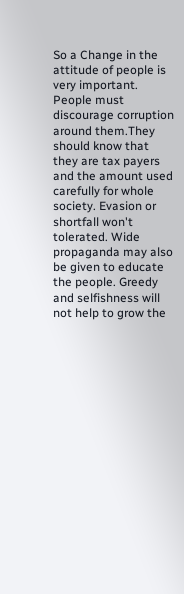So a Change in the attitude of people is very important. People must discourage corruption around them.They should know that they are tax payers and the amount used carefully for whole society. Evasion or shortfall won't tolerated. Wide propaganda may also be given to educate the people. Greedy and selfishness will not help to grow the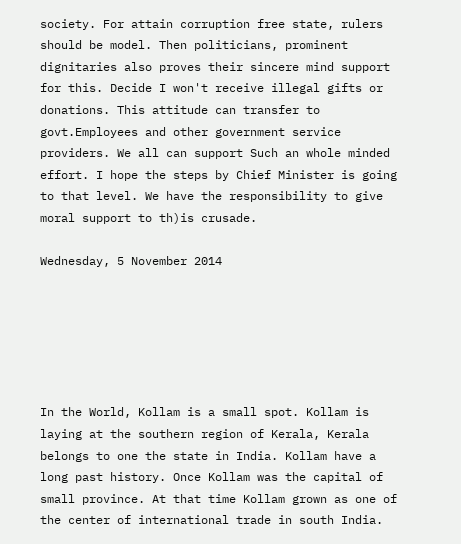society. For attain corruption free state, rulers should be model. Then politicians, prominent dignitaries also proves their sincere mind support for this. Decide I won't receive illegal gifts or donations. This attitude can transfer to govt.Employees and other government service providers. We all can support Such an whole minded effort. I hope the steps by Chief Minister is going to that level. We have the responsibility to give moral support to th)is crusade.

Wednesday, 5 November 2014






In the World, Kollam is a small spot. Kollam is laying at the southern region of Kerala, Kerala belongs to one the state in India. Kollam have a long past history. Once Kollam was the capital of       small province. At that time Kollam grown as one of the center of international trade in south India.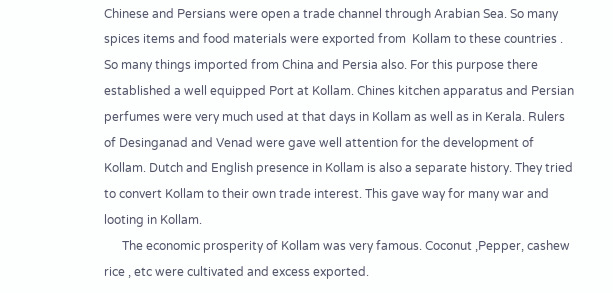Chinese and Persians were open a trade channel through Arabian Sea. So many spices items and food materials were exported from  Kollam to these countries . So many things imported from China and Persia also. For this purpose there established a well equipped Port at Kollam. Chines kitchen apparatus and Persian perfumes were very much used at that days in Kollam as well as in Kerala. Rulers of Desinganad and Venad were gave well attention for the development of Kollam. Dutch and English presence in Kollam is also a separate history. They tried to convert Kollam to their own trade interest. This gave way for many war and looting in Kollam.
      The economic prosperity of Kollam was very famous. Coconut ,Pepper, cashew rice , etc were cultivated and excess exported.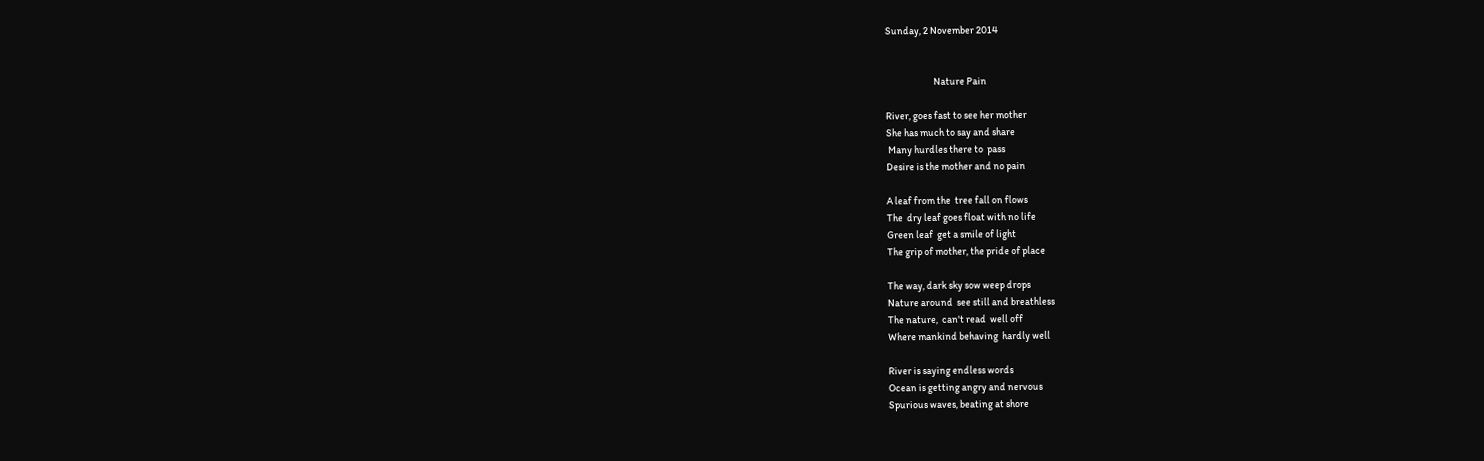Sunday, 2 November 2014


                        Nature Pain

River, goes fast to see her mother
She has much to say and share
 Many hurdles there to  pass
Desire is the mother and no pain

A leaf from the  tree fall on flows
The  dry leaf goes float with no life
Green leaf  get a smile of light
The grip of mother, the pride of place

The way, dark sky sow weep drops
Nature around  see still and breathless
The nature,  can't read  well off
Where mankind behaving  hardly well

River is saying endless words
Ocean is getting angry and nervous
Spurious waves, beating at shore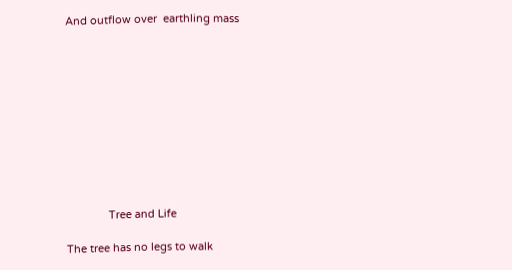And outflow over  earthling mass











              Tree and Life

The tree has no legs to walk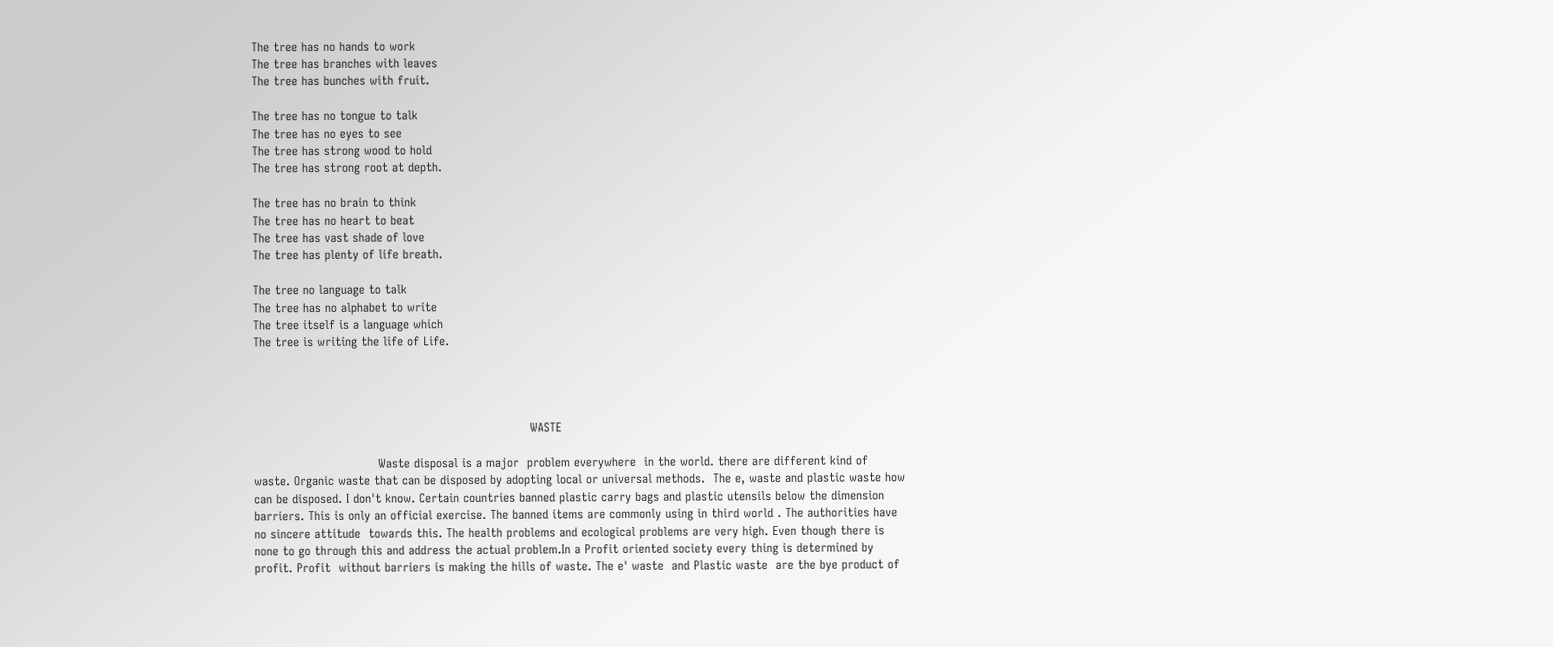The tree has no hands to work
The tree has branches with leaves
The tree has bunches with fruit.

The tree has no tongue to talk
The tree has no eyes to see
The tree has strong wood to hold
The tree has strong root at depth.

The tree has no brain to think
The tree has no heart to beat
The tree has vast shade of love
The tree has plenty of life breath.

The tree no language to talk
The tree has no alphabet to write
The tree itself is a language which
The tree is writing the life of Life.




                                                                     WASTE

                               Waste disposal is a major  problem everywhere  in the world. there are different kind of waste. Organic waste that can be disposed by adopting local or universal methods.  The e, waste and plastic waste how can be disposed. I don't know. Certain countries banned plastic carry bags and plastic utensils below the dimension barriers. This is only an official exercise. The banned items are commonly using in third world . The authorities have no sincere attitude  towards this. The health problems and ecological problems are very high. Even though there is none to go through this and address the actual problem.In a Profit oriented society every thing is determined by  profit. Profit  without barriers is making the hills of waste. The e' waste  and Plastic waste  are the bye product of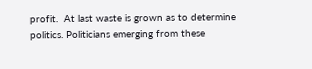profit.  At last waste is grown as to determine politics. Politicians emerging from these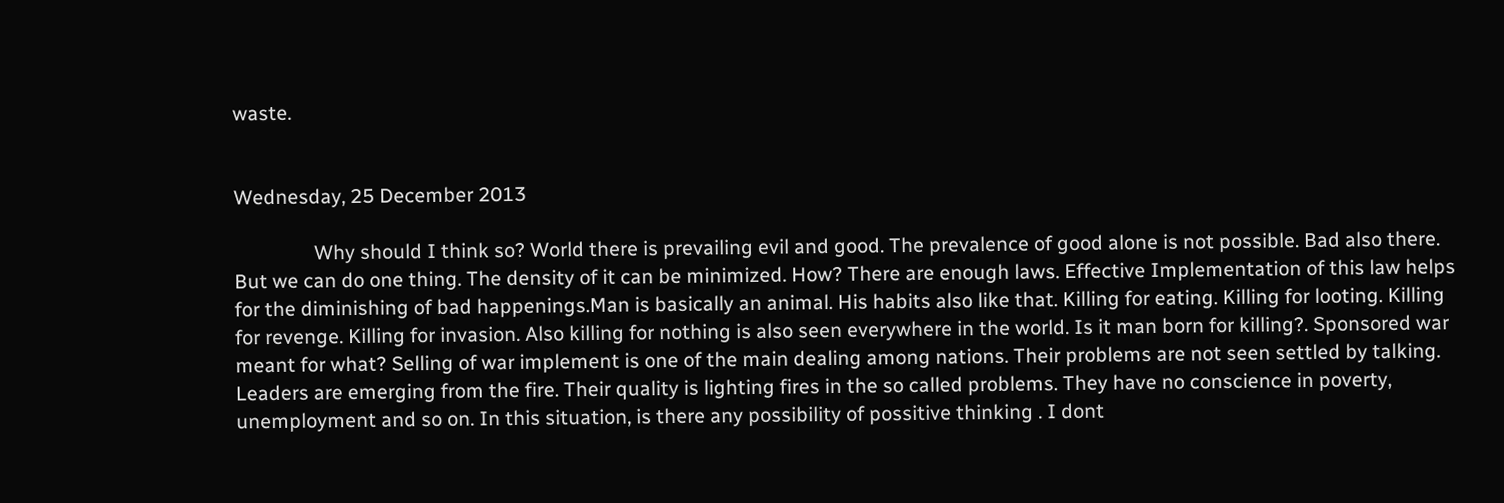waste.


Wednesday, 25 December 2013

                Why should I think so? World there is prevailing evil and good. The prevalence of good alone is not possible. Bad also there. But we can do one thing. The density of it can be minimized. How? There are enough laws. Effective Implementation of this law helps for the diminishing of bad happenings.Man is basically an animal. His habits also like that. Killing for eating. Killing for looting. Killing for revenge. Killing for invasion. Also killing for nothing is also seen everywhere in the world. Is it man born for killing?. Sponsored war meant for what? Selling of war implement is one of the main dealing among nations. Their problems are not seen settled by talking. Leaders are emerging from the fire. Their quality is lighting fires in the so called problems. They have no conscience in poverty, unemployment and so on. In this situation, is there any possibility of possitive thinking . I dont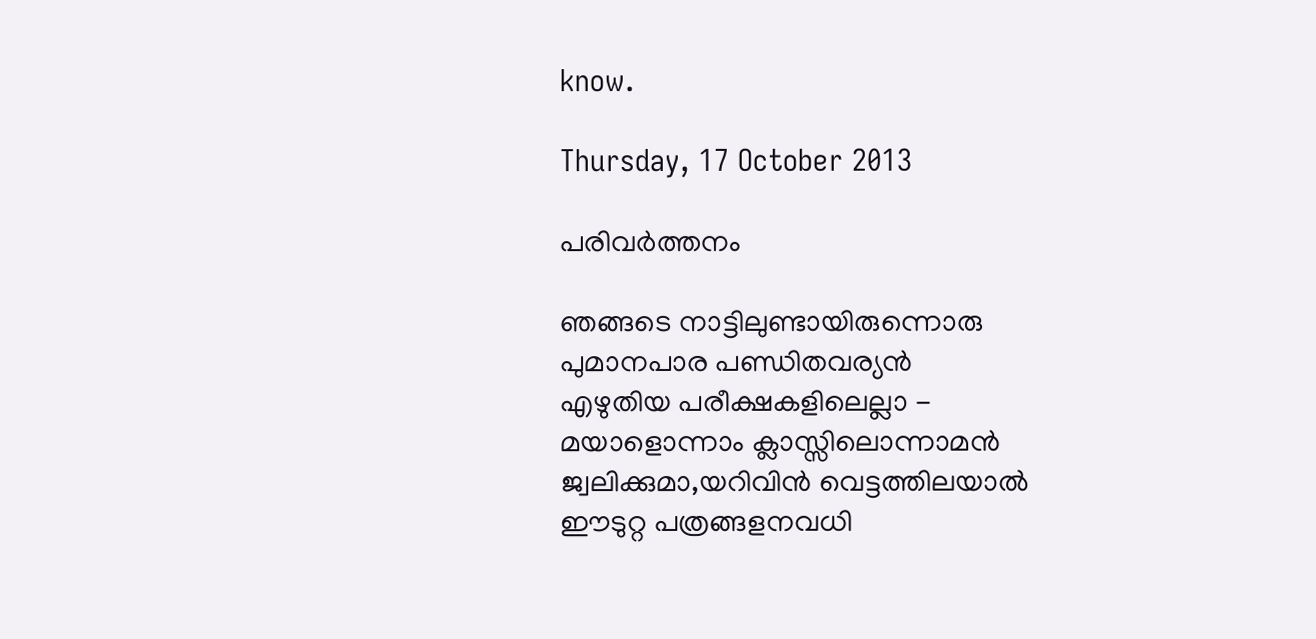know.

Thursday, 17 October 2013

പരിവർത്തനം

ഞങ്ങടെ നാട്ടിലുണ്ടായിരുന്നൊരു
പുമാനപാര പണ്ഡിതവര്യൻ
എഴുതിയ പരീക്ഷകളിലെല്ലാ -
മയാളൊന്നാം ക്ലാസ്സിലൊന്നാമൻ
ജ്വലിക്കുമാ,യറിവിൻ വെട്ടത്തിലയാൽ
ഈടുറ്റ പത്രങ്ങളനവധി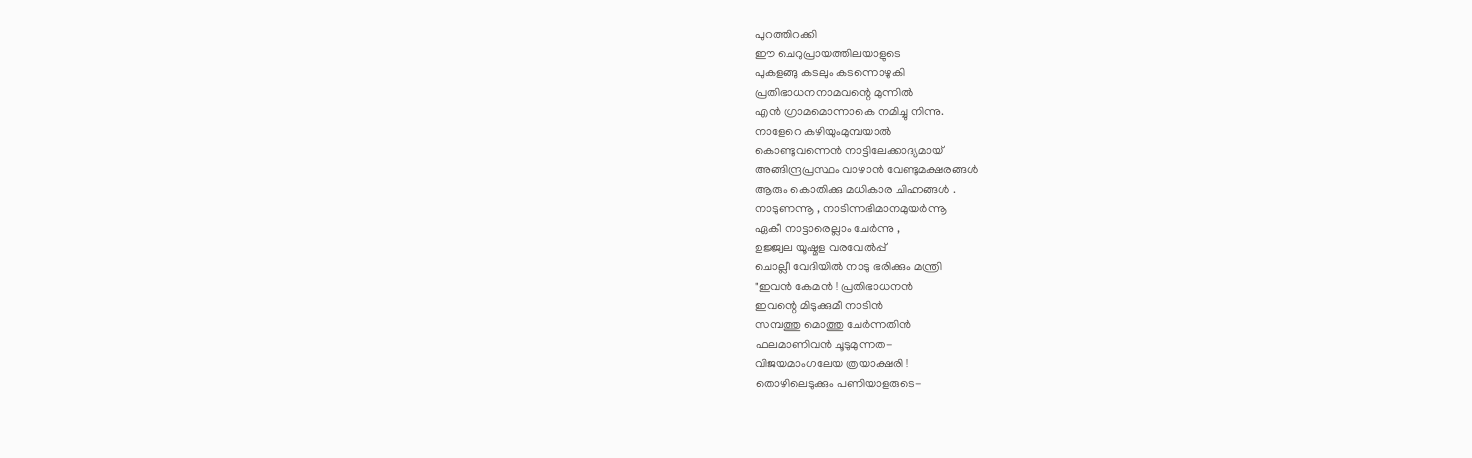പുറത്തിറക്കി
ഈ ചെറുപ്രായത്തിലയാളുടെ
പുകളങ്ങു കടലും കടന്നൊഴുകി
പ്രതിഭാധനനാമവന്റെ മുന്നിൽ
എൻ ഗ്രാമമൊന്നാകെ നമിച്ചു നിന്നു.
നാളേറെ കഴിയുംമുമ്പയാൽ
കൊണ്ടുവന്നെൻ നാട്ടിലേക്കാദ്യമായ്
അങ്ങിന്ദ്രപ്രസ്ഥം വാഴാൻ വേണ്ടുമക്ഷരങ്ങൾ
ആരും കൊതിക്കു മധികാര ചിഹ്നങ്ങൾ .
നാടുണന്നൂ , നാടിന്നഭിമാനമുയർന്നൂ
ഏകീ നാട്ടാരെല്ലാം ചേർന്നു ,
ഉജ്ജ്വല യൂഷ്മള വരവേൽപ്പ്‌
ചൊല്ലീ വേദിയിൽ നാടു ഭരിക്കും മന്ത്രി
"ഇവൻ കേമൻ ! പ്രതിഭാധനൻ
ഇവന്റെ മിടുക്കുമീ നാടിൻ
സമ്പത്തു മൊത്തു ചേർന്നതിൻ
ഫലമാണിവൻ ചൂടുമുന്നത-
വിജയമാംഗലേയ ത്രയാക്ഷരി !
തൊഴിലെടുക്കും പണിയാളരുടെ-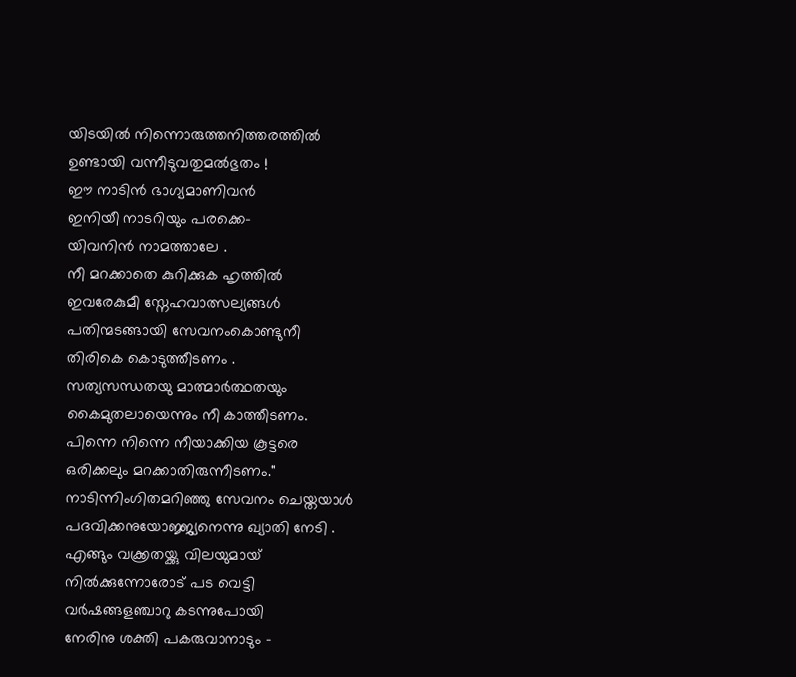യിടയിൽ നിന്നൊരുത്തനിത്തരത്തിൽ
ഉണ്ടായി വന്നീടുവതുമൽഭുതം !
ഈ നാടിൻ ഭാഗ്യമാണിവൻ
ഇനിയീ നാടറിയും പരക്കെ-
യിവനിൻ നാമത്താലേ .
നീ മറക്കാതെ കുറിക്കുക ഹൃത്തിൽ
ഇവരേകുമീ സ്നേഹവാത്സല്യങ്ങൾ
പതിന്മടങ്ങായി സേവനംകൊണ്ടുനീ
തിരികെ കൊടുത്തീടണം .
സത്യസന്ധതയു മാത്മാർത്ഥതയും
കൈമുതലായെന്നും നീ കാത്തീടണം.
പിന്നെ നിന്നെ നീയാക്കിയ കൂട്ടരെ
ഒരിക്കലും മറക്കാതിരുന്നീടണം."
നാടിന്നിംഗിതമറിഞ്ഞു സേവനം ചെയ്തയാൾ
പദവിക്കനുയോജ്ജ്യനെന്നു ഖ്യാതി നേടി .
എങ്ങും വക്ക്രതയ്ക്കു വിലയുമായ്
നിൽക്കുന്നോരോട് പട വെട്ടി
വർഷങ്ങളഞ്ചാറു കടന്നുപോയി
നേരിനു ശക്തി പകരുവാനാടും -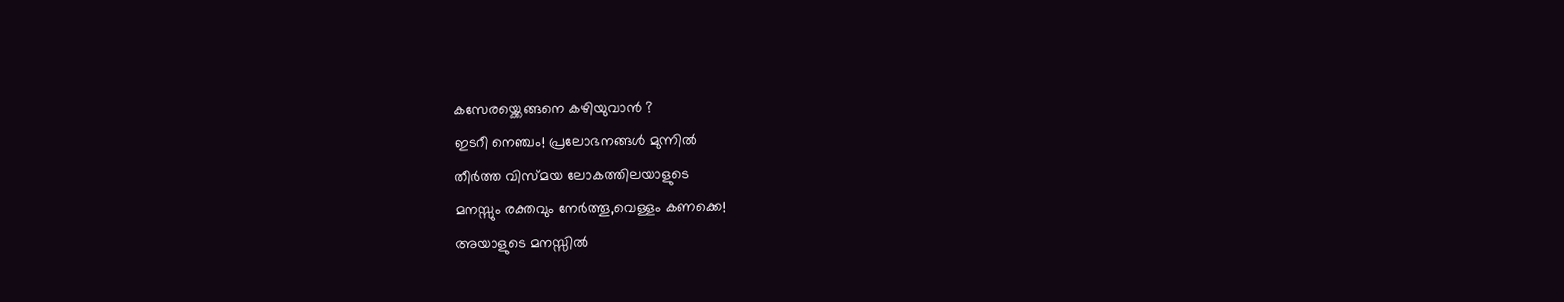കസേരയ്ക്കെങ്ങനെ കഴിയുവാൻ ?
ഇടറീ നെഞ്ചം! പ്രലോഭനങ്ങൾ മുന്നിൽ
തീർത്ത വിസ്മയ ലോകത്തിലയാളുടെ
മനസ്സും രക്തവും നേർത്തൂ,വെള്ളം കണക്കെ!
അയാളുടെ മനസ്സിൽ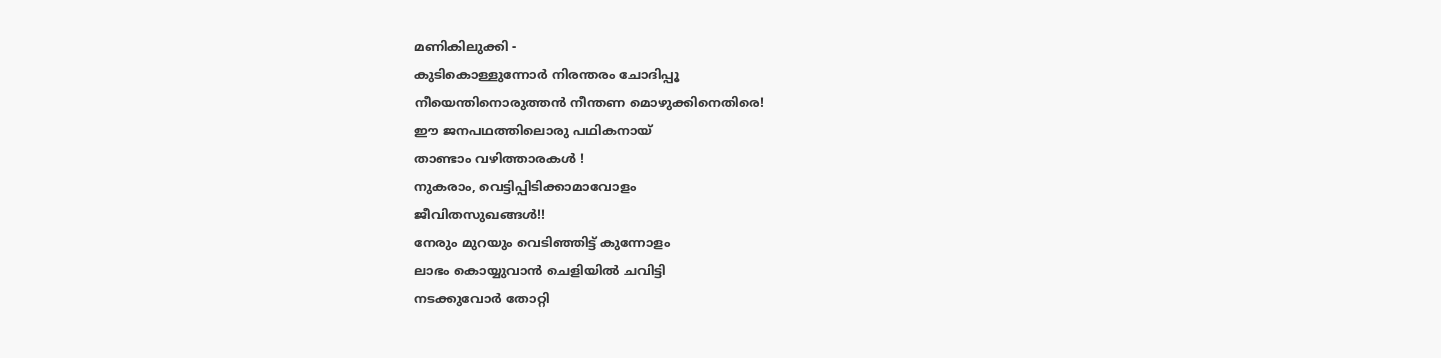മണികിലുക്കി -
കുടികൊള്ളുന്നോർ നിരന്തരം ചോദിപ്പൂ
നീയെന്തിനൊരുത്തൻ നീന്തണ മൊഴുക്കിനെതിരെ!
ഈ ജനപഥത്തിലൊരു പഥികനായ്
താണ്ടാം വഴിത്താരകൾ !
നുകരാം, വെട്ടിപ്പിടിക്കാമാവോളം
ജീവിതസുഖങ്ങൾ!!
നേരും മുറയും വെടിഞ്ഞിട്ട്‌ കുന്നോളം
ലാഭം കൊയ്യുവാൻ ചെളിയിൽ ചവിട്ടി
നടക്കുവോർ തോറ്റി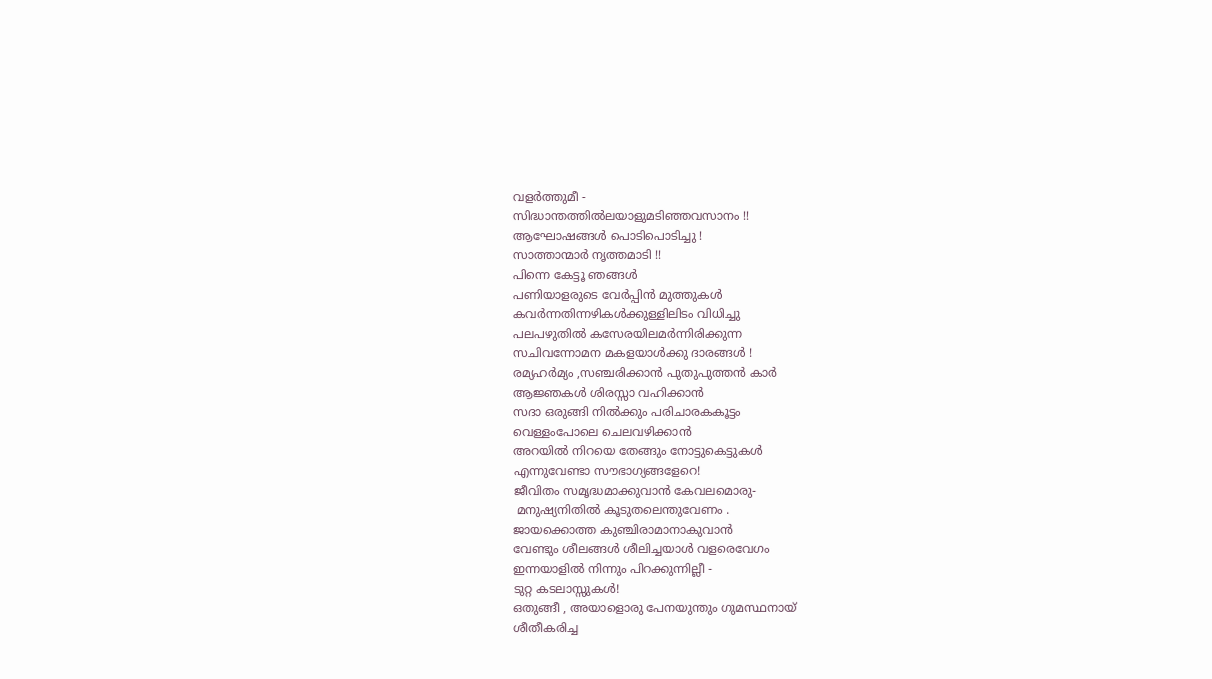വളർത്തുമീ -
സിദ്ധാന്തത്തിൽലയാളുമടിഞ്ഞവസാനം !!
ആഘോഷങ്ങൾ പൊടിപൊടിച്ചു !
സാത്താന്മാർ നൃത്തമാടി !!
പിന്നെ കേട്ടൂ ഞങ്ങൾ
പണിയാളരുടെ വേർപ്പിൻ മുത്തുകൾ
കവർന്നതിന്നഴികൾക്കുള്ളിലിടം വിധിച്ചു
പലപഴുതിൽ കസേരയിലമർന്നിരിക്കുന്ന
സചിവന്നോമന മകളയാൾക്കു ദാരങ്ങൾ !
രമ്യഹർമ്യം ,സഞ്ചരിക്കാൻ പുതുപുത്തൻ കാർ
ആജ്ഞകൾ ശിരസ്സാ വഹിക്കാൻ
സദാ ഒരുങ്ങി നിൽക്കും പരിചാരകകൂട്ടം
വെള്ളംപോലെ ചെലവഴിക്കാൻ
അറയിൽ നിറയെ തേങ്ങും നോട്ടുകെട്ടുകൾ
എന്നുവേണ്ടാ സൗഭാഗ്യങ്ങളേറെ!
ജീവിതം സമൃദ്ധമാക്കുവാൻ കേവലമൊരു-
 മനുഷ്യനിതിൽ കൂടുതലെന്തുവേണം .
ജായക്കൊത്ത കുഞ്ചിരാമാനാകുവാൻ
വേണ്ടും ശീലങ്ങൾ ശീലിച്ചയാൾ വളരെവേഗം
ഇന്നയാളിൽ നിന്നും പിറക്കുന്നില്ലീ -
ടുറ്റ കടലാസ്സുകൾ!
ഒതുങ്ങീ , അയാളൊരു പേനയുന്തും ഗുമസ്ഥനായ്
ശീതീകരിച്ച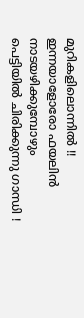മുറികളിലൊന്നിൽ !!
ഇന്നയാളോരോ ഫയലിൻ നാടയഴിക്കുമ്പോഴും
പെട്ടിയിൽ ചിരിക്കുന്നു ഗാന്ധി !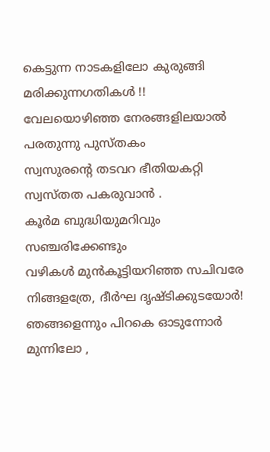കെട്ടുന്ന നാടകളിലോ കുരുങ്ങി മരിക്കുന്നഗതികൾ !!
വേലയൊഴിഞ്ഞ നേരങ്ങളിലയാൽ
പരതുന്നു പുസ്തകം
സ്വസുരന്റെ തടവറ ഭീതിയകറ്റി
സ്വസ്തത പകരുവാൻ .
കൂർമ ബുദ്ധിയുമറിവും സഞ്ചരിക്കേണ്ടും
വഴികൾ മുൻകൂട്ടിയറിഞ്ഞ സചിവരേ
നിങ്ങളത്രേ, ദീർഘ ദൃഷ്ടിക്കുടയോർ!
ഞങ്ങളെന്നും പിറകെ ഓടുന്നോർ
മുന്നിലോ ,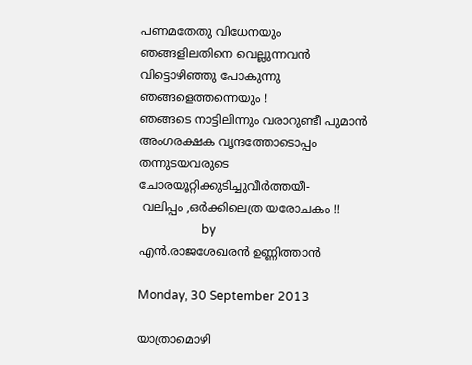പണമതേതു വിധേനയും
ഞങ്ങളിലതിനെ വെല്ലുന്നവൻ
വിട്ടൊഴിഞ്ഞു പോകുന്നു ഞങ്ങളെത്തന്നെയും !
ഞങ്ങടെ നാട്ടിലിന്നും വരാറുണ്ടീ പുമാൻ
അംഗരക്ഷക വൃന്ദത്തോടൊപ്പം
തന്നുടയവരുടെ ചോരയൂറ്റിക്കുടിച്ചുവീർത്തയീ-
 വലിപ്പം ,ഒർക്കിലെത്ര യരോചകം !!
                     by
എൻ.രാജശേഖരൻ ഉണ്ണിത്താൻ

Monday, 30 September 2013

യാത്രാമൊഴി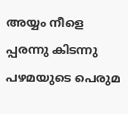അയ്യം നീളെ പ്പരന്നു കിടന്നു
പഴമയുടെ പെരുമ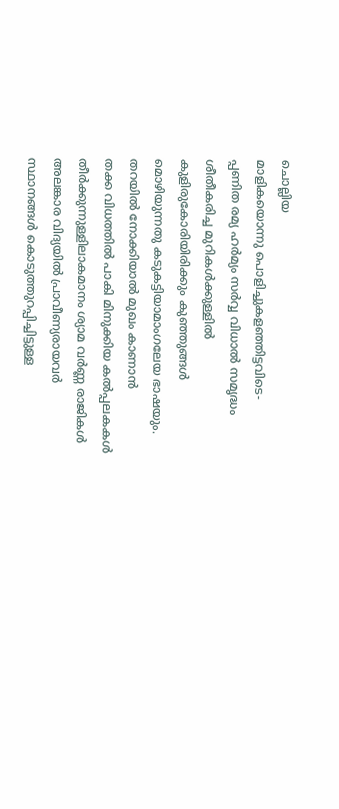ചൊല്ലിയ
മാളികയൊന്നു പൊളിച്ചുകളഞ്ഞിട്ടവിടെ-
പ്പണിത രമ്യ ഹർമ്യം സർവ്വ വിധാൽ സമൃദ്ധം
ശീതീകരിച്ച മുറികൾക്കുള്ളിൽ
കുളിരുകോരിയിരിക്കും കുഞ്ഞുങ്ങൾ
മൊഴിയുന്നതു കടുകട്ടിയാമാംഗലേയ ഭാഷയും.
തറയിൽ നോക്കിയാൽ മുഖം കാണാൻ
തക്ക വിധത്തിൽ പാകി മിനുക്കിയ കൽപ്പലകകൾ
തീർക്കുന്നുള്ളിലാകമാനം ശ്യാമ വർണ്ണ രാജികൾ
അലങ്കാര വിദ്യയിൽ പ്രാവീണ്യരായവർ
സ്ഥാനങ്ങൾ കൊടുത്തുറപ്പിച്ചിട്ടുള്ള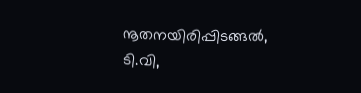നൂതനയിരിപ്പിടങ്ങൽ, ടി.വി,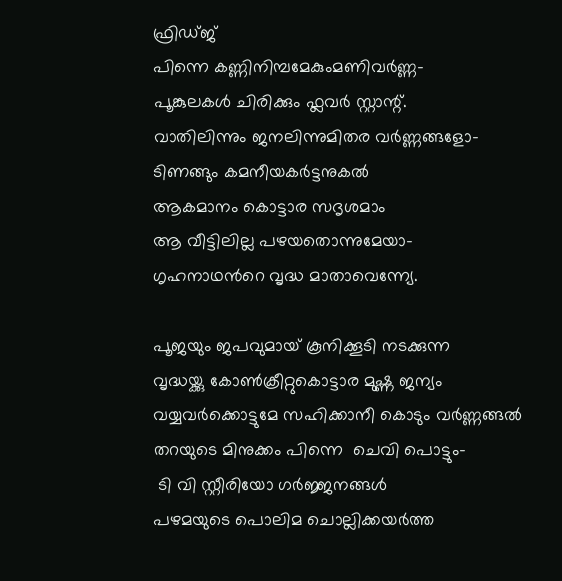ഫ്രിഡ്ജ്‌
പിന്നെ കണ്ണിനിമ്പമേകുംമണിവർണ്ണ-
പൂങ്കുലകൾ ചിരിക്കും ഫ്ലവർ സ്റ്റാന്റ്.
വാതിലിന്നും ജനലിന്നുമിതര വർണ്ണങ്ങളോ-
ടിണങ്ങും കമനീയകർട്ടനുകൽ
ആകമാനം കൊട്ടാര സദൃശമാം
ആ വീട്ടിലില്ല പഴയതൊന്നുമേയാ-
ഗൃഹനാഥൻറെ വൃദ്ധ മാതാവെന്ന്യേ.

പൂജയും ജപവുമായ് കൂനിക്കൂടി നടക്കുന്ന
വൃദ്ധയ്ക്കു കോണ്‍ക്രീറ്റുകൊട്ടാര മുഷ്ണ ജന്യം
വയ്യവർക്കൊട്ടുമേ സഹിക്കാനീ കൊടും വർണ്ണങ്ങൽ
തറയുടെ മിനുക്കം പിന്നെ  ചെവി പൊട്ടും-
 ടി വി സ്റ്റീരിയോ ഗർജ്ജനങ്ങൾ
പഴമയുടെ പൊലിമ ചൊല്ലിക്കയർത്ത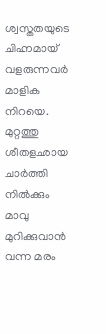ശ്വസ്തതയുടെ ചിഹ്നമായ് വളരുന്നവർ മാളിക നിറയെ.
മുറ്റത്തു ശീതളഛായ ചാർത്തി നിൽക്കും
മാവു മുറിക്കുവാൻ വന്ന മരം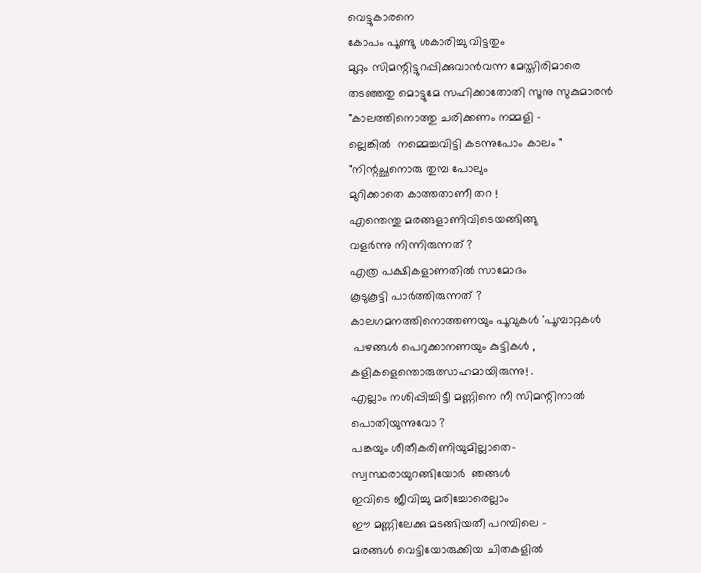വെട്ടുകാരനെ
കോപം പൂണ്ടു ശകാരിച്ചു വിട്ടതും
മുറ്റം സിമന്റിട്ടുറപ്പിക്കുവാൻവന്ന മേസ്തിരിമാരെ
തടഞ്ഞതു മൊട്ടുമേ സഹിക്കാതോതി സൂനു സുകുമാരൻ
"കാലത്തിനൊത്തു ചരിക്കണം നമ്മളി -
ല്ലെങ്കിൽ  നമ്മെച്ചവിട്ടി കടന്നുപോം കാലം "
"നിന്റച്ഛനൊരു തുമ്പ പോലും
മുറിക്കാതെ കാത്തതാണീ തറ !
എന്തെന്തു മരങ്ങളാണിവിടെയങ്ങിങ്ങു
വളർന്നു നിന്നിരുന്നത് ?
എത്ര പക്ഷികളാണതിൽ സാമോദം
കൂടുകൂട്ടി പാർത്തിരുന്നത് ?
കാലഗമനത്തിനൊത്തണയും പൂവുകൾ 'പൂമ്പാറ്റകൾ
 പഴങ്ങൾ പെറുക്കാനണയും കുട്ടികൾ ,
കളികളെന്തൊരുത്സാഹമായിരുന്നു! .
എല്ലാം നശിപ്പിച്ചിട്ടീ മണ്ണിനെ നീ സിമന്റിനാൽ
പൊതിയുന്നുവോ ?
പങ്കയും ശീതീകരിണിയുമില്ലാതെ-
സ്വസ്ഥരായുറങ്ങിയോർ  ഞങ്ങൾ
ഇവിടെ ജീവിച്ചു മരിച്ചോരെല്ലാം
ഈ മണ്ണിലേക്കു മടങ്ങിയതീ പറമ്പിലെ -
മരങ്ങൾ വെട്ടിയോരുക്കിയ ചിതകളിൽ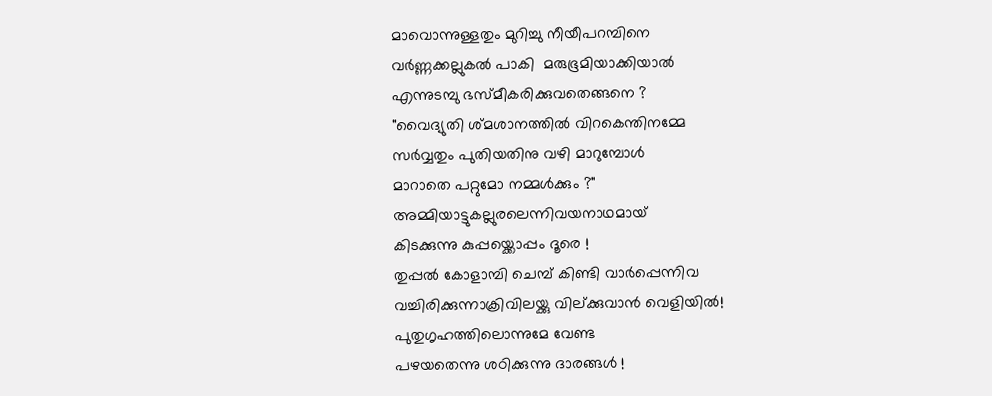മാവൊന്നുള്ളതും മുറിച്ചു നീയീപറമ്പിനെ
വർണ്ണക്കല്ലുകൽ പാകി  മരുഭൂമിയാക്കിയാൽ
എന്നുടമ്പു ഭസ്മീകരിക്കുവതെങ്ങനെ ?
"വൈദ്യുതി ശ്മശാനത്തിൽ വിറകെന്തിനമ്മേ
സർവ്വതും പുതിയതിനു വഴി മാറുമ്പോൾ
മാറാതെ പറ്റുമോ നമ്മൾക്കും ?"
അമ്മിയാട്ടുകല്ലുരലെന്നിവയനാഥമായ്
കിടക്കുന്നു കുപ്പയ്ക്കൊപ്പം ദൂരെ !
തുപ്പൽ കോളാമ്പി ചെമ്പ് കിണ്ടി വാർപ്പെന്നിവ
വച്ചിരിക്കുന്നാക്രിവിലയ്ക്കു വില്ക്കുവാൻ വെളിയിൽ!
പുതുഗൃഹത്തിലൊന്നുമേ വേണ്ട
പഴയതെന്നു ശഠിക്കുന്നു ദാരങ്ങൾ !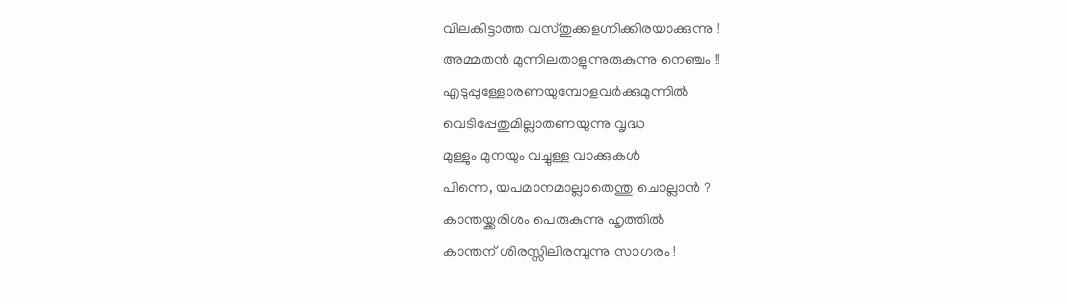വിലകിട്ടാത്ത വസ്തുക്കളഗ്നിക്കിരയാക്കുന്നു !
അമ്മതൻ മുന്നിലതാളുന്നുരുകുന്നു നെഞ്ചം !!
എടുപ്പുള്ളോരണയുമ്പോളവർക്കുമുന്നിൽ
വെടിപ്പേതുമില്ലാതണയുന്നു വൃദ്ധ
മുള്ളും മുനയും വച്ചുള്ള വാക്കുകൾ
പിന്നെ, യപമാനമാല്ലാതെന്തു ചൊല്ലാൻ ?
കാന്തയ്ക്കരിശം പെരുകുന്നു ഹൃത്തിൽ
കാന്തന് ശിരസ്സിലിരമ്പുന്നു സാഗരം !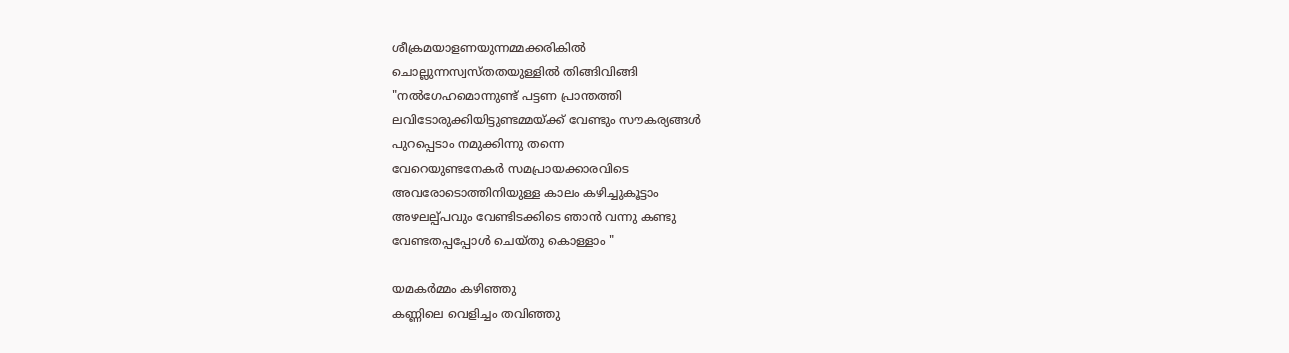ശീക്രമയാളണയുന്നമ്മക്കരികിൽ
ചൊല്ലുന്നസ്വസ്തതയുള്ളിൽ തിങ്ങിവിങ്ങി
"നൽഗേഹമൊന്നുണ്ട് പട്ടണ പ്രാന്തത്തി
ലവിടോരുക്കിയിട്ടുണ്ടമ്മയ്ക്ക് വേണ്ടും സൗകര്യങ്ങൾ
പുറപ്പെടാം നമുക്കിന്നു തന്നെ
വേറെയുണ്ടനേകർ സമപ്രായക്കാരവിടെ
അവരോടൊത്തിനിയുള്ള കാലം കഴിച്ചുകൂട്ടാം
അഴലല്പ്പവും വേണ്ടിടക്കിടെ ഞാൻ വന്നു കണ്ടു
വേണ്ടതപ്പപ്പോൾ ചെയ്തു കൊള്ളാം "

യമകർമ്മം കഴിഞ്ഞു
കണ്ണിലെ വെളിച്ചം തവിഞ്ഞു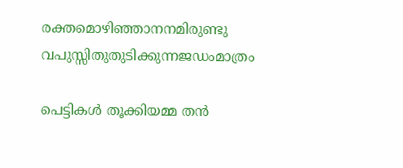രക്തമൊഴിഞ്ഞാനനമിരുണ്ടു
വപുസ്സിതുതുടിക്കുന്നജഡംമാത്രം

പെട്ടികൾ തൂക്കിയമ്മ തൻ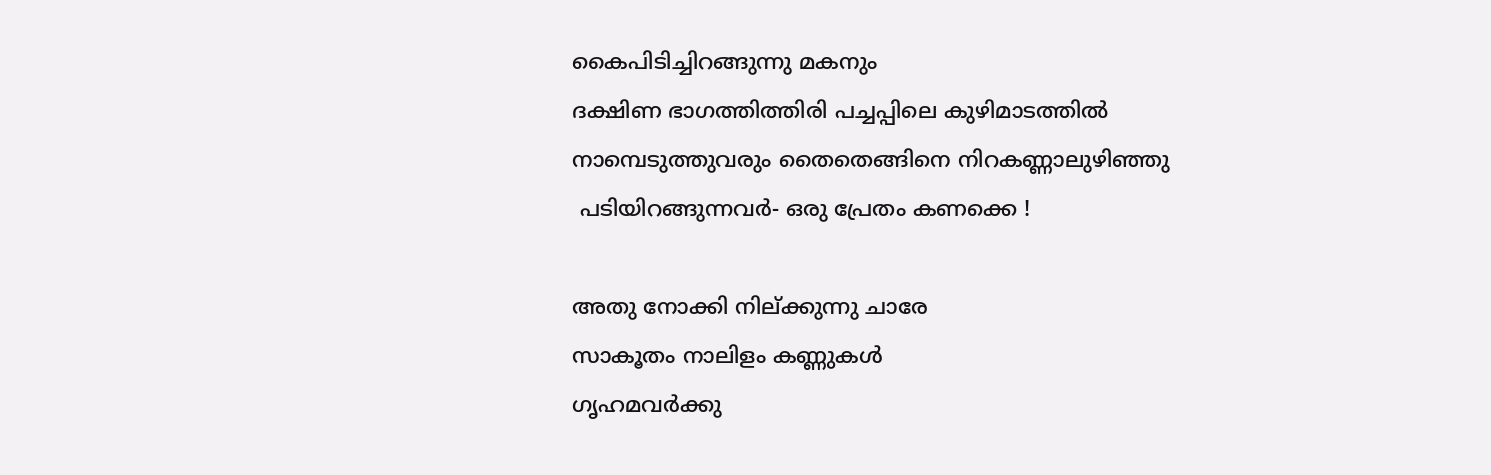കൈപിടിച്ചിറങ്ങുന്നു മകനും
ദക്ഷിണ ഭാഗത്തിത്തിരി പച്ചപ്പിലെ കുഴിമാടത്തിൽ
നാമ്പെടുത്തുവരും തൈതെങ്ങിനെ നിറകണ്ണാലുഴിഞ്ഞു
 പടിയിറങ്ങുന്നവർ- ഒരു പ്രേതം കണക്കെ !

അതു നോക്കി നില്ക്കുന്നു ചാരേ
സാകൂതം നാലിളം കണ്ണുകൾ
ഗൃഹമവർക്കു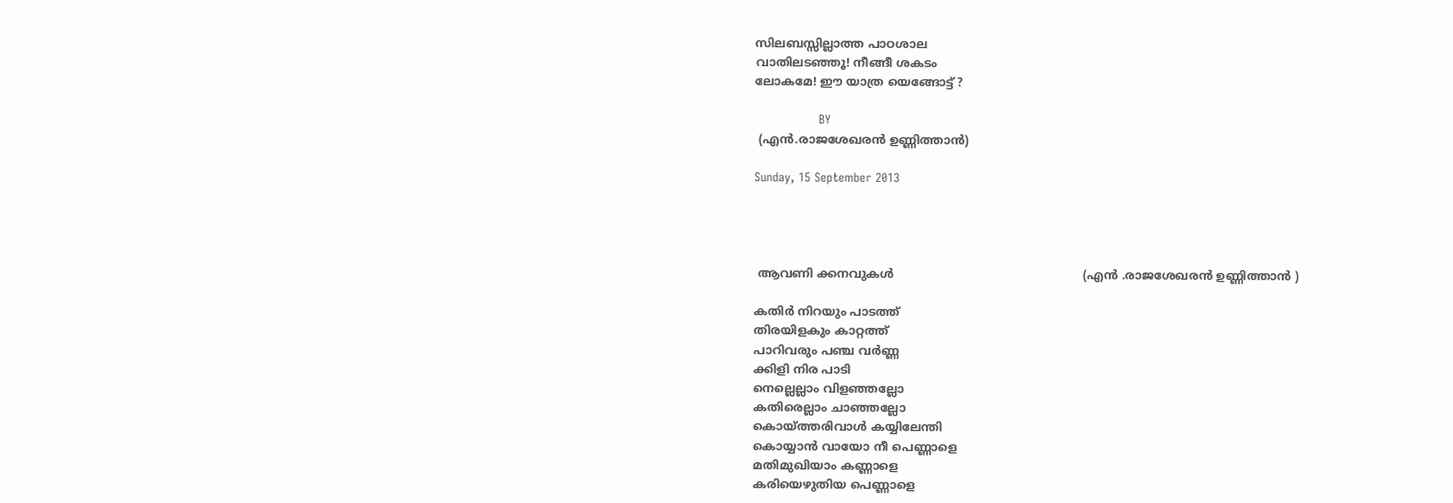സിലബസ്സില്ലാത്ത പാഠശാല
വാതിലടഞ്ഞൂ! നീങ്ങീ ശകടം
ലോകമേ! ഈ യാത്ര യെങ്ങോട്ട് ?

                BY
 (എൻ.രാജശേഖരൻ ഉണ്ണിത്താൻ)

Sunday, 15 September 2013




 ആവണി ക്കനവുകൾ                                                   (എൻ .രാജശേഖരൻ ഉണ്ണിത്താൻ )

കതിർ നിറയും പാടത്ത്
തിരയിളകും കാറ്റത്ത്‌
പാറിവരും പഞ്ച വർണ്ണ
ക്കിളി നിര പാടി
നെല്ലെല്ലാം വിളഞ്ഞല്ലോ
കതിരെല്ലാം ചാഞ്ഞല്ലോ
കൊയ്ത്തരിവാൾ കയ്യിലേന്തി
കൊയ്യാൻ വായോ നീ പെണ്ണാളെ
മതിമുഖിയാം കണ്ണാളെ
കരിയെഴുതിയ പെണ്ണാളെ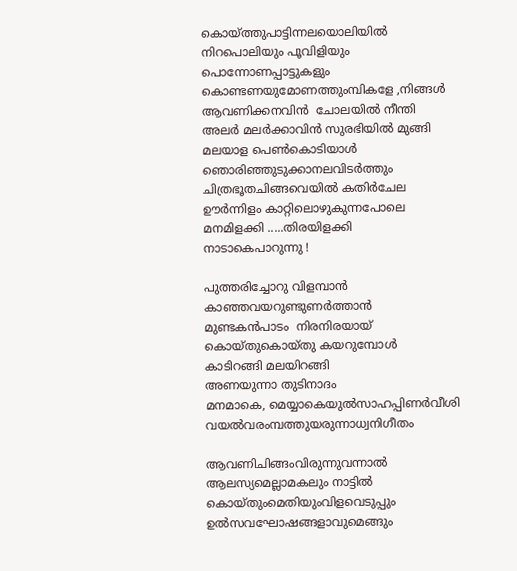കൊയ്ത്തുപാട്ടിന്നലയൊലിയിൽ
നിറപൊലിയും പൂവിളിയും
പൊന്നോണപ്പാട്ടുകളും
കൊണ്ടണയുമോണത്തുംമ്പികളേ ,നിങ്ങൾ
ആവണിക്കനവിൻ  ചോലയിൽ നീന്തി
അലർ മലർക്കാവിൻ സുരഭിയിൽ മുങ്ങി
മലയാള പെണ്‍കൊടിയാൾ
ഞൊരിഞ്ഞുടുക്കാനലവിടർത്തും
ചിത്രഭൂതചിങ്ങവെയിൽ കതിർചേല
ഊർന്നിളം കാറ്റിലൊഴുകുന്നപോലെ
മനമിളക്കി .....തിരയിളക്കി
നാടാകെപാറുന്നു !

പുത്തരിച്ചോറു വിളമ്പാൻ
കാഞ്ഞവയറുണ്ടുണർത്താൻ
മുണ്ടകൻപാടം  നിരനിരയായ്
കൊയ്തുകൊയ്തു കയറുമ്പോൾ
കാടിറങ്ങി മലയിറങ്ങി
അണയുന്നാ തുടിനാദം
മനമാകെ, മെയ്യാകെയുൽസാഹപ്പിണർവീശി
വയൽവരംമ്പത്തുയരുന്നാധ്വനിഗീതം

ആവണിചിങ്ങംവിരുന്നുവന്നാൽ
ആലസ്യമെല്ലാമകലും നാട്ടിൽ
കൊയ്തുംമെതിയുംവിളവെടുപ്പും
ഉൽസവഘോഷങ്ങളാവുമെങ്ങും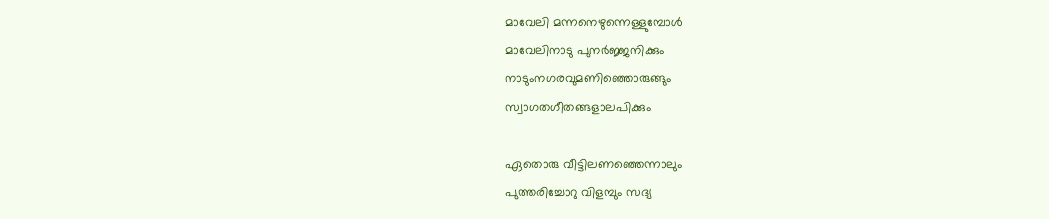മാവേലി മന്നനെഴുന്നെള്ളുമ്പോൾ
മാവേലിനാടു പുനർജ്ജനിക്കും
നാടുംനഗരവുമണിഞ്ഞൊരുങ്ങും
സ്വാഗതഗീതങ്ങളാലപിക്കും

ഏതൊരു വീട്ടിലണഞ്ഞെന്നാലും
പുത്തരിച്ചോറു വിളമ്പും സദ്യ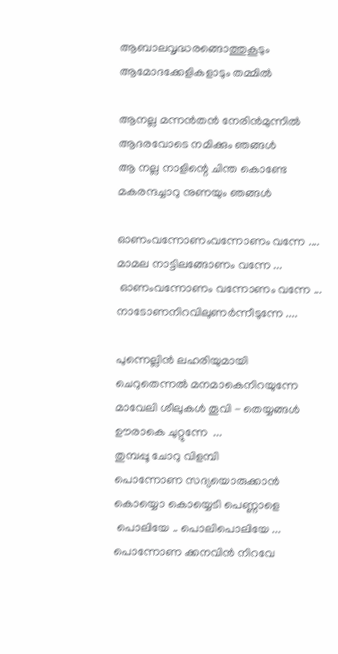ആബാലവൃദ്ധരങ്ങൊത്തുകൂടും
ആമോദക്കേളികളാടും തമ്മിൽ

ആനല്ല മന്നൻതൻ നേരിൻമുന്നിൽ
ആദരവോടെ നമിക്കും ഞങ്ങൾ
ആ നല്ല നാളിന്റെ ചിന്ത കൊണ്ടേ
മകരന്ദച്ചാറു നുണയും ഞങ്ങൾ

ഓണംവന്നോണംവന്നോണം വന്നേ ....
മാമല നാട്ടിലങ്ങോണം വന്നേ ...
 ഓണംവന്നോണം വന്നോണം വന്നേ ...
നാടോണനിറവിലുണർന്നീടുന്നേ ....

പുന്നെല്ലിൻ ലഹരിയുമായി
ചെറുതെന്നൽ മനമാകെനിറയുന്നേ
മാവേലി ശീലുകൾ തൂവി - തെയ്യങ്ങൾ
ഊരാകെ ചുറ്റുന്നേ  ...
തുമ്പപ്പൂ ചോറു വിളമ്പി
പൊന്നോണ സദ്യയൊരുക്കാൻ
കൊയ്യൊ കൊയ്യെടി പെണ്ണാളെ
 പൊലിയേ .. പൊലിപൊലിയേ ...
പൊന്നോണ ക്കനവിൻ നിറവേ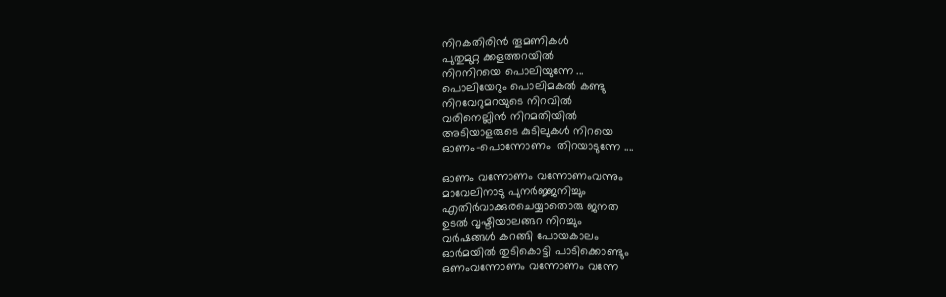നിറകതിരിൻ തൂമണികൾ
പുതുമുറ്റ ക്കളത്തറയിൽ
നിറനിറയെ പൊലിയുന്നേ ...
പൊലിയേറും പൊലിമകൽ കണ്ടു
നിറവേറുമറയുടെ നിറവിൽ
വരിനെല്ലിൻ നിറമതിയിൽ
അടിയാളരുടെ കുടിലുകൾ നിറയെ
ഓണം-പൊന്നോണം  തിറയാടുന്നേ ....

ഓണം വന്നോണം വന്നോണംവന്നും
മാവേലിനാടു പുനർജ്ജനിച്ചും
എതിർവാക്കുരചെയ്യാതൊരു ജനത
ഉടൽ വൃഷ്ടിയാലങ്ങറ നിറച്ചും
വർഷങ്ങൾ കറങ്ങി പോയകാലം
ഓർമയിൽ തുടികൊട്ടി പാടിക്കൊണ്ടും
ഒണംവന്നോണം വന്നോണം വന്നേ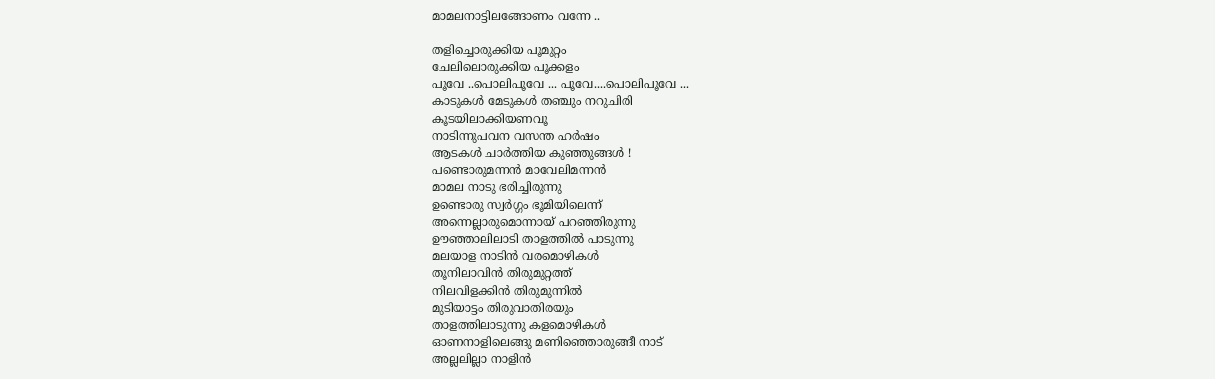മാമലനാട്ടിലങ്ങോണം വന്നേ ..

തളിച്ചൊരുക്കിയ പൂമുറ്റം
ചേലിലൊരുക്കിയ പൂക്കളം
പൂവേ ..പൊലിപൂവേ ... പൂവേ....പൊലിപൂവേ ...
കാടുകൾ മേടുകൾ തഞ്ചും നറുചിരി
കൂടയിലാക്കിയണവൂ
നാടിന്നുപവന വസന്ത ഹർഷം
ആടകൾ ചാർത്തിയ കുഞ്ഞുങ്ങൾ !
പണ്ടൊരുമന്നൻ മാവേലിമന്നൻ
മാമല നാടു ഭരിച്ചിരുന്നു
ഉണ്ടൊരു സ്വർഗ്ഗം ഭൂമിയിലെന്ന്
അന്നെല്ലാരുമൊന്നായ് പറഞ്ഞിരുന്നു
ഊഞ്ഞാലിലാടി താളത്തിൽ പാടുന്നു
മലയാള നാടിൻ വരമൊഴികൾ
തൂനിലാവിൻ തിരുമുറ്റത്ത്
നിലവിളക്കിൻ തിരുമുന്നിൽ
മുടിയാട്ടം തിരുവാതിരയും
താളത്തിലാടുന്നു കളമൊഴികൾ
ഓണനാളിലെങ്ങു മണിഞ്ഞൊരുങ്ങീ നാട്
അല്ലലില്ലാ നാളിൻ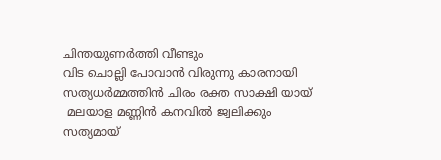ചിന്തയുണർത്തി വീണ്ടും
വിട ചൊല്ലി പോവാൻ വിരുന്നു കാരനായി
സത്യധർമ്മത്തിൻ ചിരം രക്ത സാക്ഷി യായ്
 മലയാള മണ്ണിൻ കനവിൽ ജ്വലിക്കും
സത്യമായ്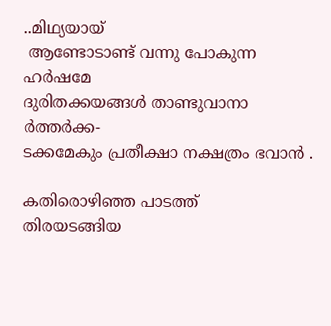..മിഥ്യയായ്
 ആണ്ടോടാണ്ട് വന്നു പോകുന്ന ഹർഷമേ
ദുരിതക്കയങ്ങൾ താണ്ടുവാനാ ർത്തർക്ക-
ടക്കമേകും പ്രതീക്ഷാ നക്ഷത്രം ഭവാൻ .

കതിരൊഴിഞ്ഞ പാടത്ത്
തിരയടങ്ങിയ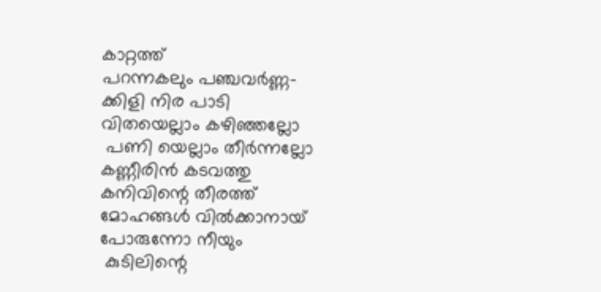കാറ്റത്ത്
പറന്നകലും പഞ്ചവർണ്ണ-
ക്കിളി നിര പാടി
വിതയെല്ലാം കഴിഞ്ഞല്ലോ
 പണി യെല്ലാം തീർന്നല്ലോ
കണ്ണീരിൻ കടവത്തു
കനിവിന്റെ തീരത്ത്
മോഹങ്ങൾ വിൽക്കാനായ്
പോരുന്നോ നീയും
 കുടിലിന്റെ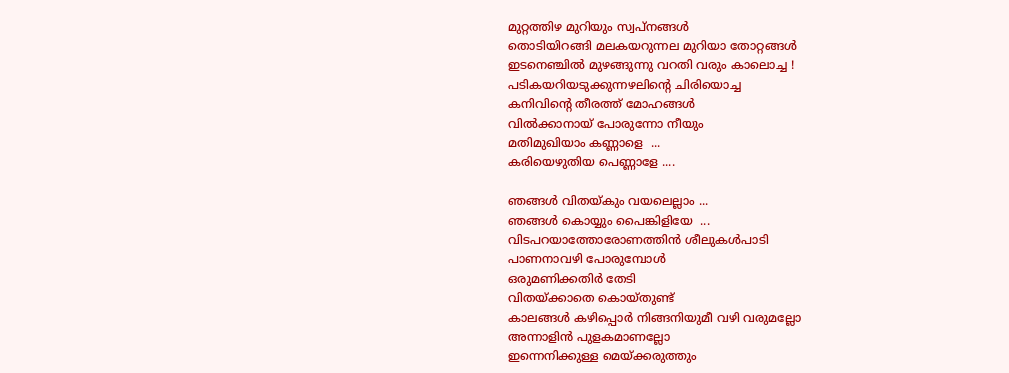മുറ്റത്തിഴ മുറിയും സ്വപ്‌നങ്ങൾ
തൊടിയിറങ്ങി മലകയറുന്നല മുറിയാ തോറ്റങ്ങൾ
ഇടനെഞ്ചിൽ മുഴങ്ങുന്നു വറതി വരും കാലൊച്ച !
പടികയറിയടുക്കുന്നഴലിന്റെ ചിരിയൊച്ച
കനിവിന്റെ തീരത്ത്‌ മോഹങ്ങൾ
വിൽക്കാനായ് പോരുന്നോ നീയും
മതിമുഖിയാം കണ്ണാളെ  ...
കരിയെഴുതിയ പെണ്ണാളേ ....

ഞങ്ങൾ വിതയ്കും വയലെല്ലാം ...
ഞങ്ങൾ കൊയ്യും പൈങ്കിളിയേ  ...
വിടപറയാത്തോരോണത്തിൻ ശീലുകൾപാടി
പാണനാവഴി പോരുമ്പോൾ
ഒരുമണിക്കതിർ തേടി
വിതയ്ക്കാതെ കൊയ്തുണ്ട്
കാലങ്ങൾ കഴിപ്പൊർ നിങ്ങനിയുമീ വഴി വരുമല്ലോ
അന്നാളിൻ പുളകമാണല്ലോ
ഇന്നെനിക്കുള്ള മെയ്ക്കരുത്തും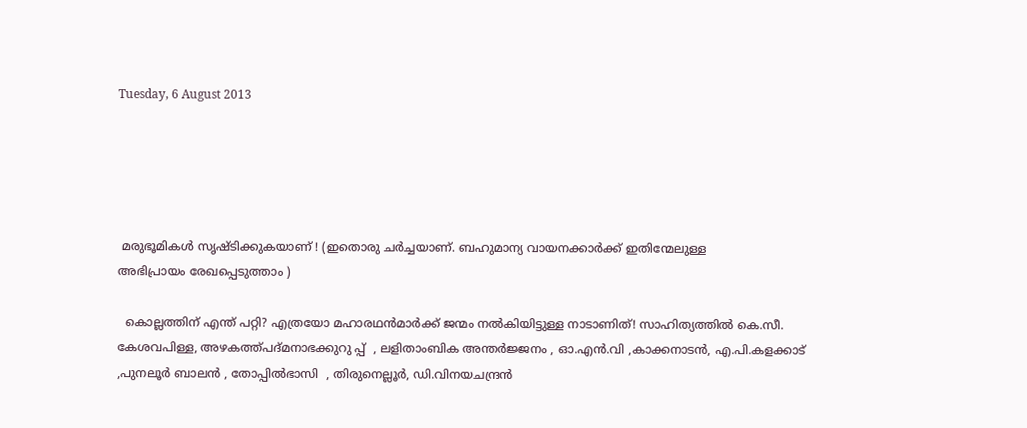Tuesday, 6 August 2013





 മരുഭൂമികൾ സൃഷ്ടിക്കുകയാണ് ! (ഇതൊരു ചർച്ചയാണ്. ബഹുമാന്യ വായനക്കാർക്ക് ഇതിന്മേലുള്ള
അഭിപ്രായം രേഖപ്പെടുത്താം )

  കൊല്ലത്തിന് എന്ത് പറ്റി? എത്രയോ മഹാരഥൻമാർക്ക് ജന്മം നൽകിയിട്ടുള്ള നാടാണിത്‌! സാഹിത്യത്തിൽ കെ.സീ. കേശവപിള്ള, അഴകത്ത്പദ്മനാഭക്കുറു പ്പ്  , ലളിതാംബിക അന്തർജ്ജനം , ഓ.എൻ.വി ,കാക്കനാടൻ, എ.പി.കളക്കാട്‌ ,പുനലൂർ ബാലൻ , തോപ്പിൽഭാസി  , തിരുനെല്ലൂർ, ഡി.വിനയചന്ദ്രൻ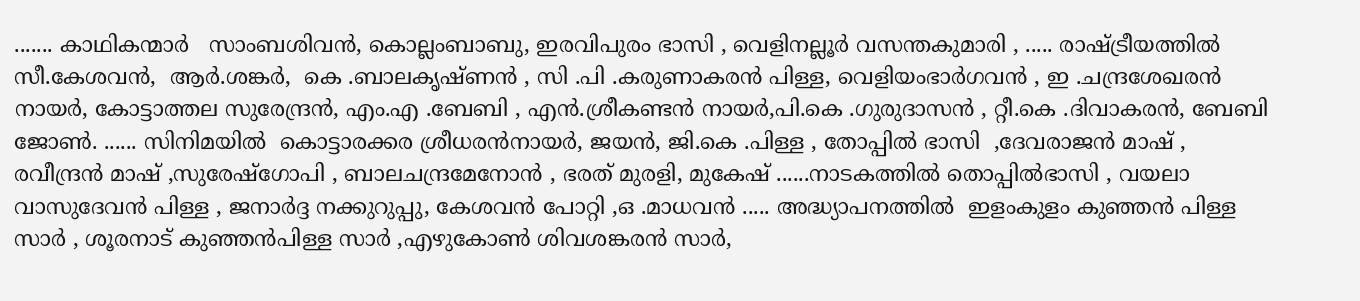....... കാഥികന്മാർ   സാംബശിവൻ, കൊല്ലംബാബു, ഇരവിപുരം ഭാസി , വെളിനല്ലൂർ വസന്തകുമാരി , ..... രാഷ്ട്രീയത്തിൽ സീ.കേശവൻ,  ആർ.ശങ്കർ,  കെ .ബാലകൃഷ്ണൻ , സി .പി .കരുണാകരൻ പിള്ള, വെളിയംഭാർഗവൻ , ഇ .ചന്ദ്രശേഖരൻ നായർ, കോട്ടാത്തല സുരേന്ദ്രൻ, എം.എ .ബേബി , എൻ.ശ്രീകണ്ടൻ നായർ,പി.കെ .ഗുരുദാസൻ , റ്റീ.കെ .ദിവാകരൻ, ബേബി ജോണ്‍. ...... സിനിമയിൽ  കൊട്ടാരക്കര ശ്രീധരൻനായർ, ജയൻ, ജി.കെ .പിള്ള , തോപ്പിൽ ഭാസി  ,ദേവരാജൻ മാഷ്‌ , രവീന്ദ്രൻ മാഷ്‌ ,സുരേഷ്ഗോപി , ബാലചന്ദ്രമേനോൻ , ഭരത് മുരളി, മുകേഷ് ......നാടകത്തിൽ തൊപ്പിൽഭാസി , വയലാ വാസുദേവൻ പിള്ള , ജനാർദ്ദ നക്കുറുപ്പു, കേശവൻ പോറ്റി ,ഒ .മാധവൻ ..... അദ്ധ്യാപനത്തിൽ  ഇളംകുളം കുഞ്ഞൻ പിള്ള സാർ , ശൂരനാട് കുഞ്ഞൻപിള്ള സാർ ,എഴുകോണ്‍ ശിവശങ്കരൻ സാർ,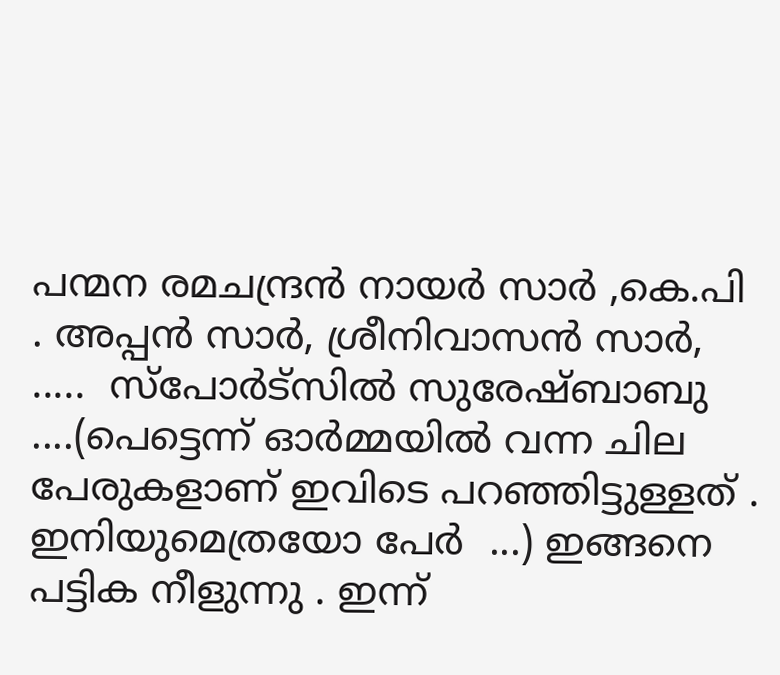പന്മന രമചന്ദ്രൻ നായർ സാർ ,കെ.പി . അപ്പൻ സാർ, ശ്രീനിവാസൻ സാർ, .....  സ്പോർട്സിൽ സുരേഷ്ബാബു ....(പെട്ടെന്ന് ഓർമ്മയിൽ വന്ന ചില പേരുകളാണ് ഇവിടെ പറഞ്ഞിട്ടുള്ളത് . ഇനിയുമെത്രയോ പേർ  ...) ഇങ്ങനെ പട്ടിക നീളുന്നു . ഇന്ന്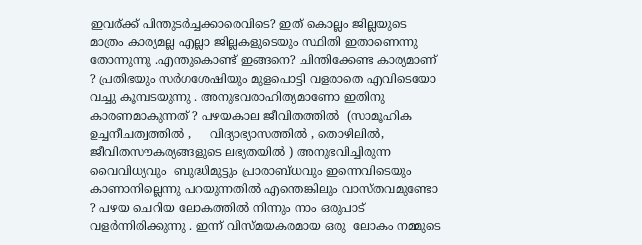ഇവര്ക്ക് പിന്തുടർച്ചക്കാരെവിടെ? ഇത് കൊല്ലം ജില്ലയുടെ മാത്രം കാര്യമല്ല എല്ലാ ജില്ലകളുടെയും സ്ഥിതി ഇതാണെന്നു തോന്നുന്നു .എന്തുകൊണ്ട് ഇങ്ങനെ? ചിന്തിക്കേണ്ട കാര്യമാണ് ? പ്രതിഭയും സർഗശേഷിയും മുളപൊട്ടി വളരാതെ എവിടെയോ വച്ചു കൂമ്പടയുന്നു . അനുഭവരാഹിത്യമാണോ ഇതിനു കാരണമാകുന്നത് ? പഴയകാല ജീവിതത്തിൽ  (സാമൂഹിക ഉച്ചനീചത്വത്തിൽ ,     വിദ്യാഭ്യാസത്തിൽ , തൊഴിലിൽ, ജീവിതസൗകര്യങ്ങളുടെ ലഭ്യതയിൽ ) അനുഭവിച്ചിരുന്ന വൈവിധ്യവും  ബുദ്ധിമുട്ടും പ്രാരാബ്ധവും ഇന്നെവിടെയും കാണാനില്ലെന്നു പറയുന്നതിൽ എന്തെങ്കിലും വാസ്തവമുണ്ടോ ? പഴയ ചെറിയ ലോകത്തിൽ നിന്നും നാം ഒരുപാട് വളർന്നിരിക്കുന്നു . ഇന്ന് വിസ്മയകരമായ ഒരു  ലോകം നമ്മുടെ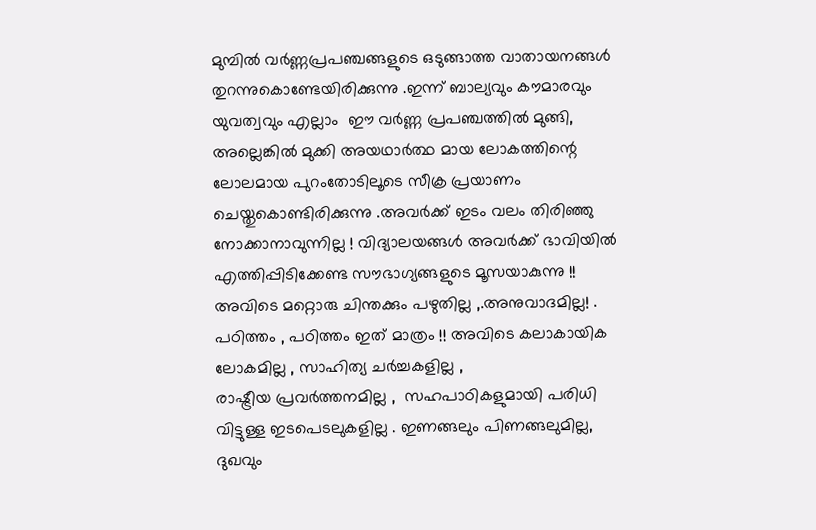മുമ്പിൽ വർണ്ണപ്രപഞ്ചങ്ങളുടെ ഒടുങ്ങാത്ത വാതായനങ്ങൾ തുറന്നുകൊണ്ടേയിരിക്കുന്നു .ഇന്ന് ബാല്യവും കൗമാരവും യുവത്വവും എല്ലാം  ഈ വർണ്ണ പ്രപഞ്ചത്തിൽ മുങ്ങി, അല്ലെങ്കിൽ മുക്കി അയഥാർത്ഥ മായ ലോകത്തിന്റെ ലോലമായ പുറംതോടിലൂടെ സീക്ര പ്രയാണം ചെയ്തുകൊണ്ടിരിക്കുന്നു .അവർക്ക് ഇടം വലം തിരിഞ്ഞു നോക്കാനാവുന്നില്ല ! വിദ്യാലയങ്ങൾ അവർക്ക് ഭാവിയിൽ എത്തിപ്പിടിക്കേണ്ട സൗഭാഗ്യങ്ങളുടെ മൂസയാകുന്നു !! അവിടെ മറ്റൊരു ചിന്തക്കും പഴുതില്ല ,.അനുവാദമില്ല! . പഠിത്തം , പഠിത്തം ഇത് മാത്രം !! അവിടെ കലാകായിക ലോകമില്ല , സാഹിത്യ ചർച്ചകളില്ല ,
രാഷ്ട്രീയ പ്രവർത്തനമില്ല ,  സഹപാഠികളുമായി പരിധി വിട്ടുള്ള ഇടപെടലുകളില്ല . ഇണങ്ങലും പിണങ്ങലുമില്ല, ദുഖവും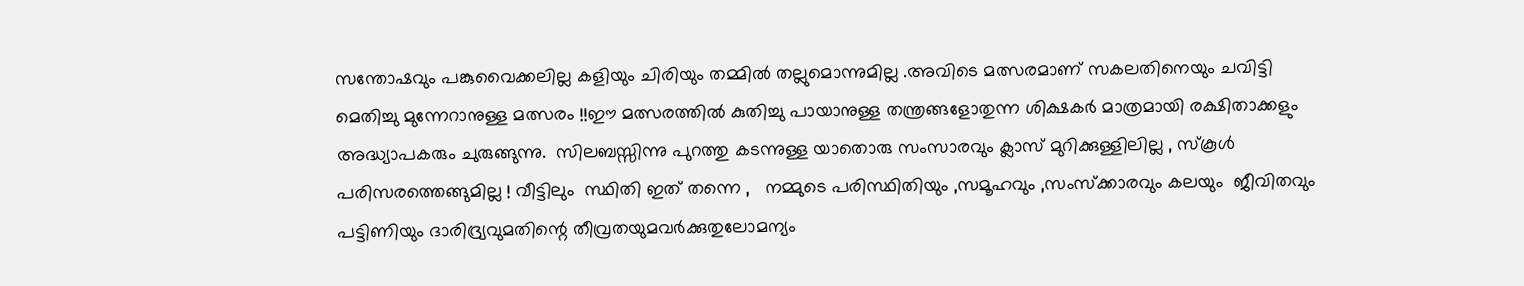സന്തോഷവും പങ്കുവൈക്കലില്ല കളിയും ചിരിയും തമ്മിൽ തല്ലുമൊന്നുമില്ല .അവിടെ മത്സരമാണ് സകലതിനെയും ചവിട്ടി മെതിച്ചു മുന്നേറാനുള്ള മത്സരം !!ഈ മത്സരത്തിൽ കുതിച്ചു പായാനുള്ള തന്ത്രങ്ങളോതുന്ന ശിക്ഷകർ മാത്രമായി രക്ഷിതാക്കളും അദ്ധ്യാപകരും ചുരുങ്ങുന്നു.  സിലബസ്സിന്നു പുറത്തു കടന്നുള്ള യാതൊരു സംസാരവും ക്ലാസ് മുറിക്കുള്ളിലില്ല , സ്കൂൾ പരിസരത്തെങ്ങുമില്ല ! വീട്ടിലും  സ്ഥിതി ഇത് തന്നെ ,   നമ്മുടെ പരിസ്ഥിതിയും ,സമൂഹവും ,സംസ്ക്കാരവും കലയും  ജീവിതവും പട്ടിണിയും ദാരിദ്ര്യവുമതിന്റെ തീവ്രതയുമവർക്കുതുലോമന്യം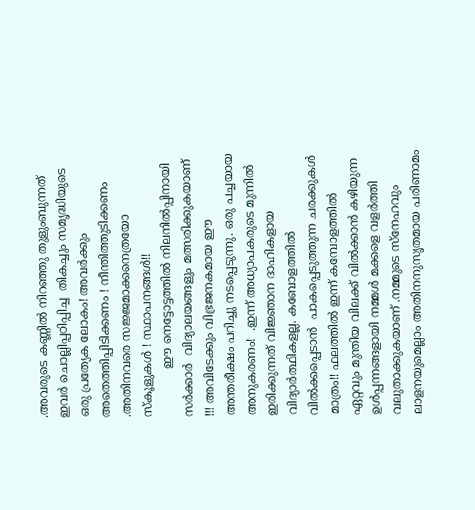.അവരുടെ കണ്ണിൽ നിറഞ്ഞു തുളുംബുന്നത് ഇവർ ചൊല്ലിപ്പഠിപ്പിച്ച  തികച്ചും സമൃദ്ധിയുടെ ഒരു പ്രത്യേക ലോകം! അവർക്കും അതെത്തിപ്പിടിക്കണം ! നീന്തിത്തുടിക്കണം .അതിനവരെ സജ്ജമാക്കനെത്രയോ സ്കൂളുകൾ ! സ്ഥാപനങ്ങൾ!!
             ഈ നെട്ടോട്ടത്തിൽ നിലനിൽപ്പിനായി സർക്കാർ  വിദ്യാലയങ്ങളും മത്സരിക്കുകയാണ് !!! അവിടേക്കും വിഭ്രജനകമായ ഈ അന്തരീക്ഷം പറിച്ചു നടപ്പെടുന്നു. ഒരു പച്ചയായ അനുകരണം!  .ഇന്ന് അധ്യാപകരുടെ മുന്നിൽ ഇരിക്കുന്നത് വിജ്ഞാന ദാഹികളായ വിദ്യാർത്ഥികളല്ല. കബോളത്തിൽ വിൽക്കപ്പെടാൻ  പാകപ്പെടുത്തുന്ന ചരക്കുകൾ മാത്രം!! ഫലത്തിൽ ഇന്ന് കമ്പോളത്തിൽ ഏറ്റവും മുന്തിയ വിലക്ക് വിൽക്കാൻ കഴിയുന്ന ഉൾപ്പന്നങ്ങളായി നമ്മൾ മക്കളെ വളർത്തി വലുതാക്കുകയാണ് .നമ്മുടെ സ്നേഹവും ലാളനയുമെല്ലാം അതിനനുസൃതമായ പരിണാമം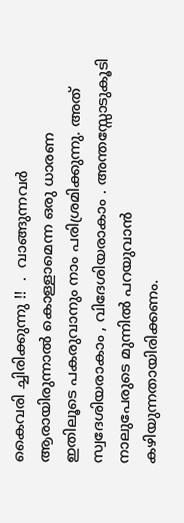കൈവരി ച്ചിരിക്കുന്നു !!  .  വാങ്ങുന്നവർ  ആരായിരുന്നാൽ കൊള്ളാമെന്ന ഒരു ധാരണ ഇതിലൂടെ പകരുവാനും നാം പരിശ്രമിക്കുന്നു. അത് സ്വദേശിയരാകാം , വിദേശിയരാകാം . അന്തസ്സോടുകൂടി നാലുപേരുടെ മുന്നിൽ പറയുവാൻ കഴിയുന്നതായിരിക്കണം.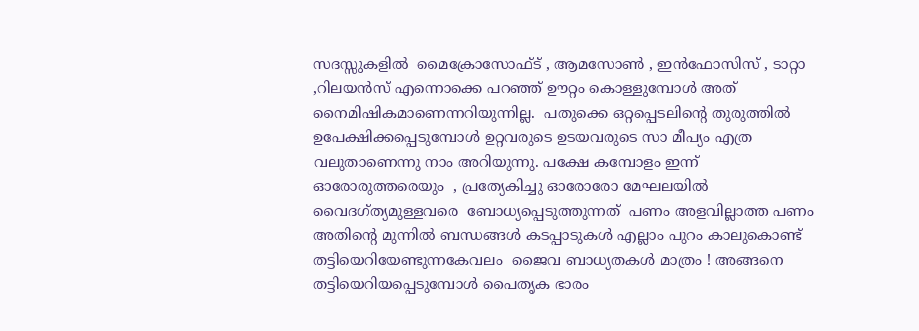സദസ്സുകളിൽ  മൈക്രോസോഫ്ട്‌ , ആമസോണ്‍ , ഇൻഫോസിസ് , ടാറ്റാ ,റിലയൻസ് എന്നൊക്കെ പറഞ്ഞ് ഊറ്റം കൊള്ളുമ്പോൾ അത് നൈമിഷികമാണെന്നറിയുന്നില്ല.  പതുക്കെ ഒറ്റപ്പെടലിന്റെ തുരുത്തിൽ ഉപേക്ഷിക്കപ്പെടുമ്പോൾ ഉറ്റവരുടെ ഉടയവരുടെ സാ മീപ്യം എത്ര വലുതാണെന്നു നാം അറിയുന്നു. പക്ഷേ കമ്പോളം ഇന്ന് ഓരോരുത്തരെയും  , പ്രത്യേകിച്ചു ഓരോരോ മേഘലയിൽ വൈദഗ്ത്യമുള്ളവരെ  ബോധ്യപ്പെടുത്തുന്നത്  പണം അളവില്ലാത്ത പണം അതിന്റെ മുന്നിൽ ബന്ധങ്ങൾ കടപ്പാടുകൾ എല്ലാം പുറം കാലുകൊണ്ട്‌ തട്ടിയെറിയേണ്ടുന്നകേവലം  ജൈവ ബാധ്യതകൾ മാത്രം ! അങ്ങനെ തട്ടിയെറിയപ്പെടുമ്പോൾ പൈതൃക ഭാരം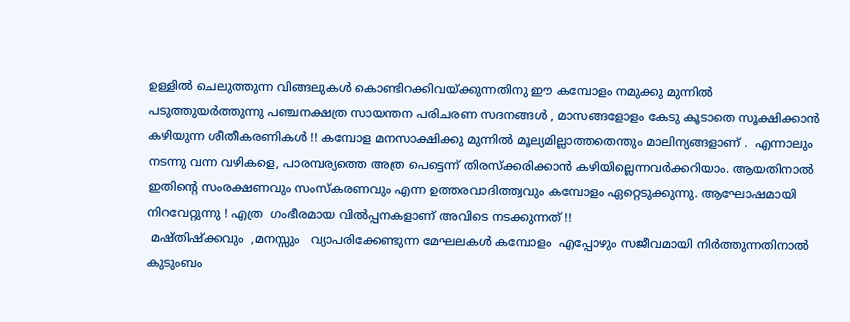ഉള്ളിൽ ചെലുത്തുന്ന വിങ്ങലുകൾ കൊണ്ടിറക്കിവയ്ക്കുന്നതിനു ഈ കമ്പോളം നമുക്കു മുന്നിൽ പടുത്തുയർത്തുന്നു പഞ്ചനക്ഷത്ര സായന്തന പരിചരണ സദനങ്ങൾ , മാസങ്ങളോളം കേടു കൂടാതെ സൂക്ഷിക്കാൻ കഴിയുന്ന ശീതീകരണികൾ !! കമ്പോള മനസാക്ഷിക്കു മുന്നിൽ മൂല്യമില്ലാത്തതെന്തും മാലിന്യങ്ങളാണ് .  എന്നാലും നടന്നു വന്ന വഴികളെ, പാരമ്പര്യത്തെ അത്ര പെട്ടെന്ന് തിരസ്ക്കരിക്കാൻ കഴിയില്ലെന്നവർക്കറിയാം. ആയതിനാൽ  ഇതിന്റെ സംരക്ഷണവും സംസ്കരണവും എന്ന ഉത്തരവാദിത്ത്വവും കമ്പോളം ഏറ്റെടുക്കുന്നു. ആഘോഷമായി നിറവേറ്റുന്നു ! എത്ര  ഗംഭീരമായ വിൽപ്പനകളാണ് അവിടെ നടക്കുന്നത് !!
 മഷ്തിഷ്ക്കവും  ,മനസ്സും   വ്യാപരിക്കേണ്ടുന്ന മേഘലകൾ കമ്പോളം  എപ്പോഴും സജീവമായി നിർത്തുന്നതിനാൽ കുടുംബം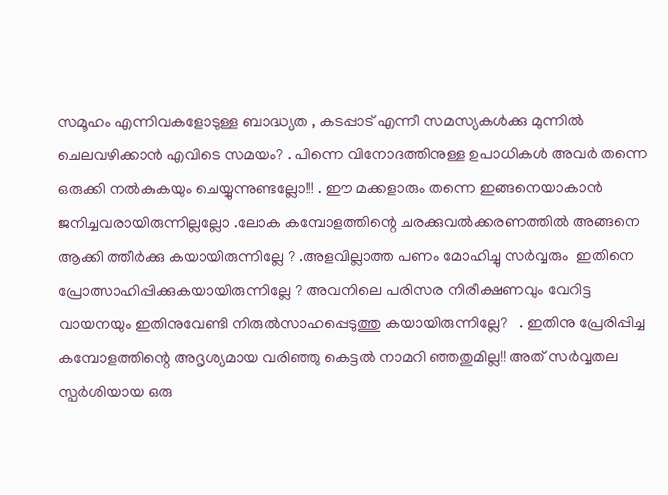സമൂഹം എന്നിവകളോടുള്ള ബാദ്ധ്യത , കടപ്പാട് എന്നീ സമസ്യകൾക്കു മുന്നിൽ ചെലവഴിക്കാൻ എവിടെ സമയം? . പിന്നെ വിനോദത്തിനുള്ള ഉപാധികൾ അവർ തന്നെ ഒരുക്കി നൽകുകയും ചെയ്യുന്നുണ്ടല്ലോ!!! . ഈ മക്കളാരും തന്നെ ഇങ്ങനെയാകാൻ ജനിച്ചവരായിരുന്നില്ലല്ലോ .ലോക കമ്പോളത്തിന്റെ ചരക്കുവൽക്കരണത്തിൽ അങ്ങനെ ആക്കി ത്തീർക്കു കയായിരുന്നില്ലേ ? .അളവില്ലാത്ത പണം മോഹിച്ചു സർവ്വരും  ഇതിനെ പ്രോത്സാഹിപ്പിക്കുകയായിരുന്നില്ലേ ? അവനിലെ പരിസര നിരീക്ഷണവും വേറിട്ട വായനയും ഇതിനുവേണ്ടി നിരുൽസാഹപ്പെടുത്തു കയായിരുന്നില്ലേ?   . ഇതിനു പ്രേരിപ്പിച്ച കമ്പോളത്തിന്റെ അദൃശ്യമായ വരിഞ്ഞു കെട്ടൽ നാമറി ഞ്ഞതുമില്ല!! അത് സർവ്വതല സ്പർശിയായ ഒരു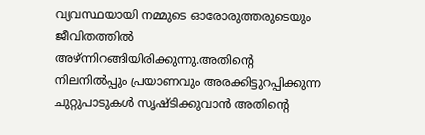വ്യവസ്ഥയായി നമ്മുടെ ഓരോരുത്തരുടെയും ജീവിതത്തിൽ അഴ്ന്നിറങ്ങിയിരിക്കുന്നു.അതിന്റെ നിലനിൽപ്പും പ്രയാണവും അരക്കിട്ടുറപ്പിക്കുന്ന ചുറ്റുപാടുകൾ സൃഷ്ടിക്കുവാൻ അതിന്റെ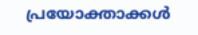പ്രയോക്താക്കൾ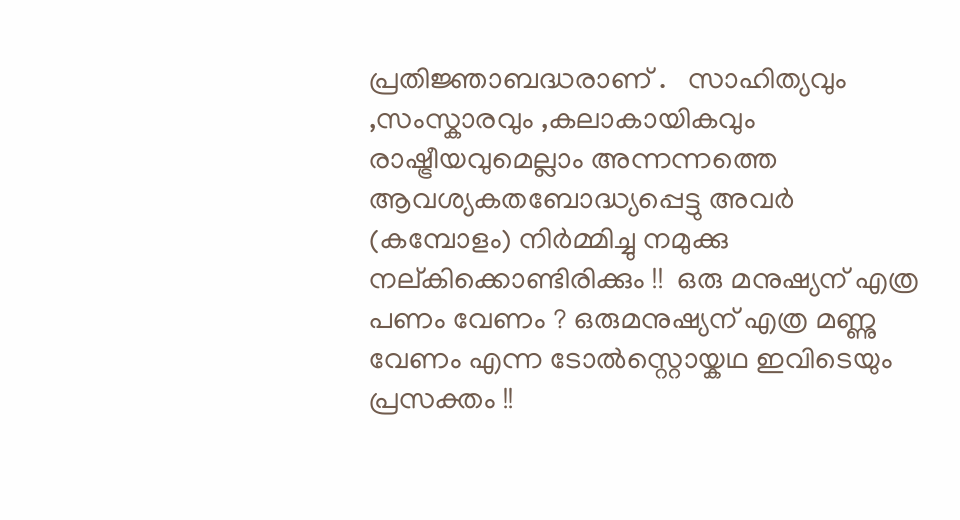പ്രതിജ്ഞാബദ്ധരാണ് .   സാഹിത്യവും ,സംസ്കാരവും ,കലാകായികവും  രാഷ്ട്രീയവുമെല്ലാം അന്നന്നത്തെ ആവശ്യകതബോദ്ധ്യപ്പെട്ടു അവർ (കമ്പോളം) നിർമ്മിച്ചു നമുക്കു നല്കിക്കൊണ്ടിരിക്കും !!  ഒരു മനുഷ്യന് എത്ര പണം വേണം ? ഒരുമനുഷ്യന് എത്ര മണ്ണു വേണം എന്ന ടോൽസ്റ്റൊയ്കഥ ഇവിടെയും പ്രസക്തം !!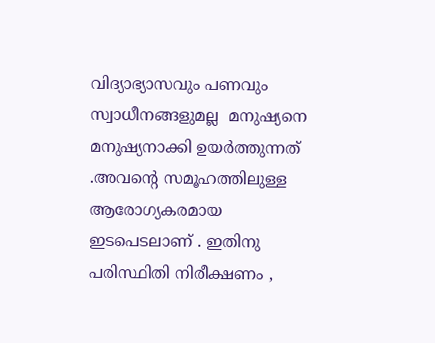വിദ്യാഭ്യാസവും പണവും സ്വാധീനങ്ങളുമല്ല  മനുഷ്യനെ മനുഷ്യനാക്കി ഉയർത്തുന്നത് .അവന്റെ സമൂഹത്തിലുള്ള ആരോഗ്യകരമായ ഇടപെടലാണ് . ഇതിനു പരിസ്ഥിതി നിരീക്ഷണം ,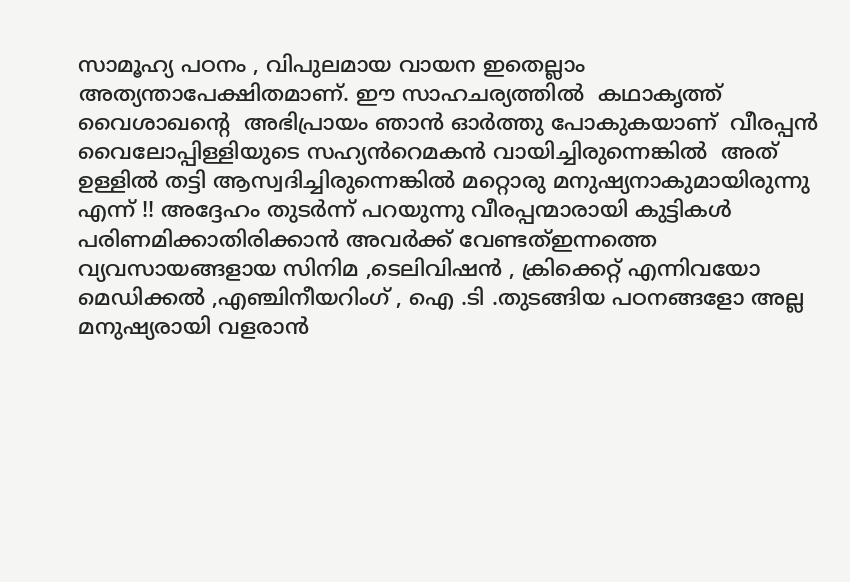സാമൂഹ്യ പഠനം , വിപുലമായ വായന ഇതെല്ലാം അത്യന്താപേക്ഷിതമാണ്. ഈ സാഹചര്യത്തിൽ  കഥാകൃത്ത്‌ വൈശാഖന്റെ  അഭിപ്രായം ഞാൻ ഓർത്തു പോകുകയാണ്  വീരപ്പൻ വൈലോപ്പിള്ളിയുടെ സഹ്യൻറെമകൻ വായിച്ചിരുന്നെങ്കിൽ  അത് ഉള്ളിൽ തട്ടി ആസ്വദിച്ചിരുന്നെങ്കിൽ മറ്റൊരു മനുഷ്യനാകുമായിരുന്നു എന്ന് !! അദ്ദേഹം തുടർന്ന് പറയുന്നു വീരപ്പന്മാരായി കുട്ടികൾ പരിണമിക്കാതിരിക്കാൻ അവർക്ക് വേണ്ടത്ഇന്നത്തെ വ്യവസായങ്ങളായ സിനിമ ,ടെലിവിഷൻ , ക്രിക്കെറ്റ് എന്നിവയോ  മെഡിക്കൽ ,എഞ്ചിനീയറിംഗ് , ഐ .ടി .തുടങ്ങിയ പഠനങ്ങളോ അല്ല മനുഷ്യരായി വളരാൻ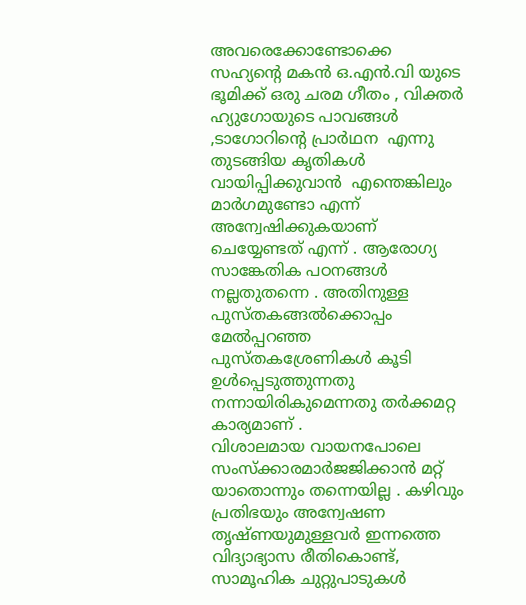അവരെക്കോണ്ടോക്കെ  സഹ്യന്റെ മകൻ ഒ.എൻ.വി യുടെ ഭൂമിക്ക് ഒരു ചരമ ഗീതം , വിക്തർ ഹ്യുഗോയുടെ പാവങ്ങൾ  ,ടാഗോറിന്റെ പ്രാർഥന  എന്നു തുടങ്ങിയ കൃതികൾ വായിപ്പിക്കുവാൻ  എന്തെങ്കിലും മാർഗമുണ്ടോ എന്ന് അന്വേഷിക്കുകയാണ് ചെയ്യേണ്ടത് എന്ന് . ആരോഗ്യ സാങ്കേതിക പഠനങ്ങൾ നല്ലതുതന്നെ . അതിനുള്ള പുസ്തകങ്ങൽക്കൊപ്പം മേൽപ്പറഞ്ഞ പുസ്തകശ്രേണികൾ കൂടി ഉൾപ്പെടുത്തുന്നതു നന്നായിരികുമെന്നതു തർക്കമറ്റ കാര്യമാണ് .
വിശാലമായ വായനപോലെ സംസ്ക്കാരമാർജജിക്കാൻ മറ്റ് യാതൊന്നും തന്നെയില്ല . കഴിവും പ്രതിഭയും അന്വേഷണ തൃഷ്ണയുമുള്ളവർ ഇന്നത്തെ വിദ്യാഭ്യാസ രീതികൊണ്ട്, സാമൂഹിക ചുറ്റുപാടുകൾ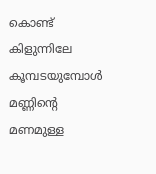കൊണ്ട് കിളുന്നിലേ കൂമ്പടയുമ്പോൾ മണ്ണിന്റെ മണമുള്ള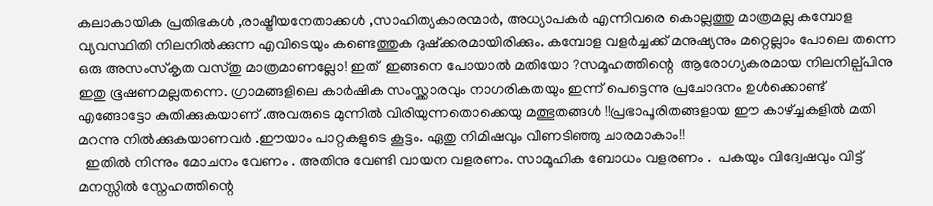കലാകായിക പ്രതിഭകൾ ,രാഷ്ട്രീയനേതാക്കൾ ,സാഹിത്യകാരന്മാർ, അധ്യാപകർ എന്നിവരെ കൊല്ലത്തു മാത്രമല്ല കമ്പോള വ്യവസ്ഥിതി നിലനിൽക്കുന്ന എവിടെയും കണ്ടെത്തുക ദുഷ്ക്കരമായിരിക്കും. കമ്പോള വളർച്ചക്ക് മനുഷ്യനും മറ്റെല്ലാം പോലെ തന്നെ ഒരു അസംസ്കൃത വസ്തു മാത്രമാണല്ലോ! ഇത്  ഇങ്ങനെ പോയാൽ മതിയോ ?സമൂഹത്തിന്റെ  ആരോഗ്യകരമായ നിലനില്പ്പിനു ഇതു ഭൂഷണമല്ലതന്നെ. ഗ്രാമങ്ങളിലെ കാർഷിക സംസ്ക്കാരവും നാഗരികതയും ഇന്ന് പെട്ടെന്നു പ്രചോദനം ഉൾക്കൊണ്ട് എങ്ങോട്ടോ കുതിക്കുകയാണ് .അവരുടെ മുന്നിൽ വിരിയുന്നതൊക്കെയു മത്ഭുതങ്ങൾ !!പ്രഭാപൂരിതങ്ങളായ ഈ കാഴ്ച്ചകളിൽ മതി മറന്നു നിൽക്കുകയാണവർ .ഈയാം പാറ്റകളുടെ കൂട്ടം. ഏതു നിമിഷവും വീണടിഞ്ഞു ചാരമാകാം!!
  ഇതിൽ നിന്നും മോചനം വേണം . അതിനു വേണ്ടി വായന വളരണം. സാമൂഹിക ബോധം വളരണം .  പകയും വിദ്വേഷവും വിട്ട് മനസ്സിൽ സ്നേഹത്തിന്റെ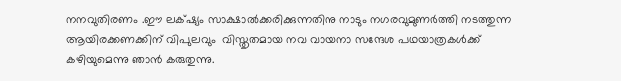നനവുതിരണം .ഈ ലക്‌ഷ്യം സാക്ഷാൽക്കരിക്കുന്നതിനു നാടും നഗരവുമുണർത്തി നടത്തുന്ന ആയിരക്കണക്കിന് വിപുലവും  വിസ്തൃതമായ നവ വായനാ സന്ദേശ പഥയാത്രകൾക്ക് കഴിയുമെന്നു ഞാൻ കരുതുന്നു.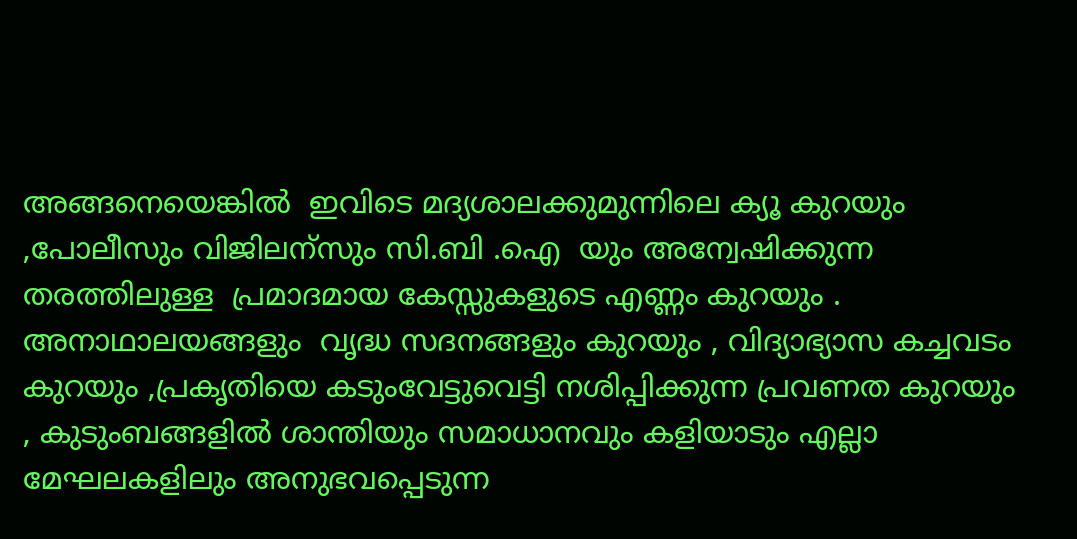അങ്ങനെയെങ്കിൽ  ഇവിടെ മദ്യശാലക്കുമുന്നിലെ ക്യൂ കുറയും ,പോലീസും വിജിലന്സും സി.ബി .ഐ  യും അന്വേഷിക്കുന്ന തരത്തിലുള്ള  പ്രമാദമായ കേസ്സുകളുടെ എണ്ണം കുറയും . അനാഥാലയങ്ങളും  വൃദ്ധ സദനങ്ങളും കുറയും , വിദ്യാഭ്യാസ കച്ചവടം കുറയും ,പ്രകൃതിയെ കടുംവേട്ടുവെട്ടി നശിപ്പിക്കുന്ന പ്രവണത കുറയും , കുടുംബങ്ങളിൽ ശാന്തിയും സമാധാനവും കളിയാടും എല്ലാ മേഘലകളിലും അനുഭവപ്പെടുന്ന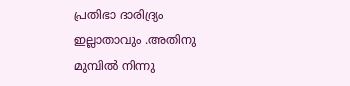പ്രതിഭാ ദാരിദ്ര്യം ഇല്ലാതാവും .അതിനു മുമ്പിൽ നിന്നു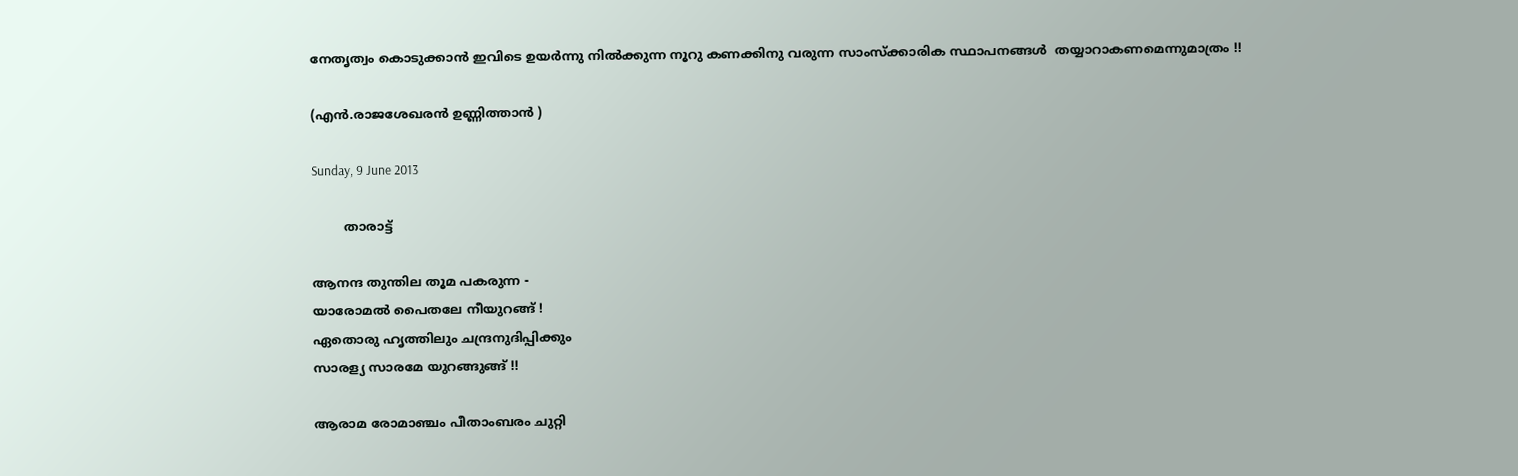നേതൃത്വം കൊടുക്കാൻ ഇവിടെ ഉയർന്നു നിൽക്കുന്ന നൂറു കണക്കിനു വരുന്ന സാംസ്ക്കാരിക സ്ഥാപനങ്ങൾ  തയ്യാറാകണമെന്നുമാത്രം !!

(എൻ.രാജശേഖരൻ ഉണ്ണിത്താൻ )

Sunday, 9 June 2013

        താരാട്ട്

ആനന്ദ തുന്തില തൂമ പകരുന്ന -
യാരോമൽ പൈതലേ നീയുറങ്ങ് !
ഏതൊരു ഹൃത്തിലും ചന്ദ്രനുദിപ്പിക്കും
സാരള്യ സാരമേ യുറങ്ങുങ്ങ് !!

ആരാമ രോമാഞ്ചം പീതാംബരം ചുറ്റി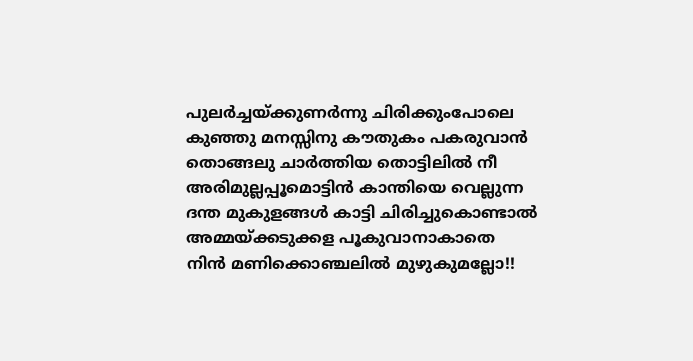പുലർച്ചയ്ക്കുണർന്നു ചിരിക്കുംപോലെ
കുഞ്ഞു മനസ്സിനു കൗതുകം പകരുവാൻ
തൊങ്ങലു ചാർത്തിയ തൊട്ടിലിൽ നീ
അരിമുല്ലപ്പൂമൊട്ടിൻ കാന്തിയെ വെല്ലുന്ന
ദന്ത മുകുളങ്ങൾ കാട്ടി ചിരിച്ചുകൊണ്ടാൽ
അമ്മയ്ക്കടുക്കള പൂകുവാനാകാതെ
നിൻ മണിക്കൊഞ്ചലിൽ മുഴുകുമല്ലോ!!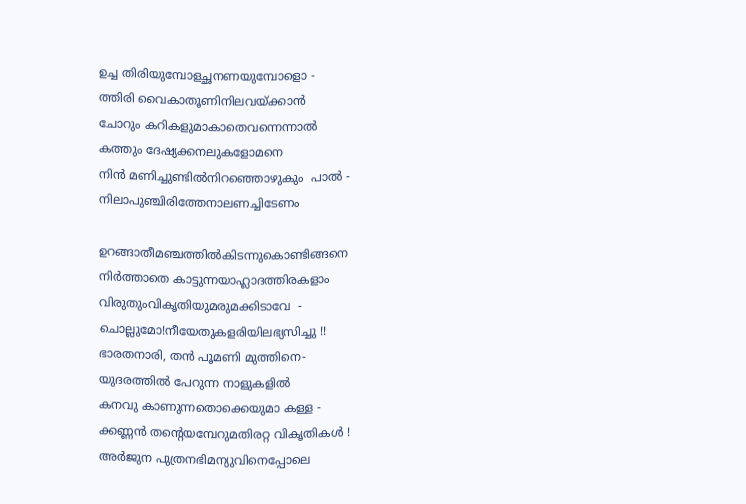ഉച്ച തിരിയുമ്പോളച്ഛനണയുമ്പോളൊ -
ത്തിരി വൈകാതൂണിനിലവയ്ക്കാൻ
ചോറും കറികളുമാകാതെവന്നെന്നാൽ
കത്തും ദേഷ്യക്കനലുകളോമനെ
നിൻ മണിച്ചുണ്ടിൽനിറഞ്ഞൊഴുകും  പാൽ -
നിലാപുഞ്ചിരിത്തേനാലണച്ചിടേണം

ഉറങ്ങാതീമഞ്ചത്തിൽകിടന്നുകൊണ്ടിങ്ങനെ
നിർത്താതെ കാട്ടുന്നയാഹ്ലാദത്തിരകളാം
വിരുതുംവികൃതിയുമരുമക്കിടാവേ  -
ചൊല്ലുമോ!നീയേതുകളരിയിലഭ്യസിച്ചു !!
ഭാരതനാരി, തൻ പൂമണി മുത്തിനെ-
യുദരത്തിൽ പേറുന്ന നാളുകളിൽ
കനവു കാണുന്നതൊക്കെയുമാ കള്ള -
ക്കണ്ണൻ തന്റെയമ്പേറുമതിരറ്റ വികൃതികൾ !
അർജുന പുത്രനഭിമന്യുവിനെപ്പോലെ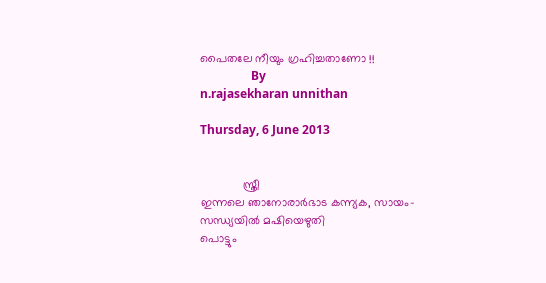പൈതലേ നീയും ഗ്രഹിച്ചതാണോ !!
                 By
n.rajasekharan unnithan

Thursday, 6 June 2013


             സ്ത്രീ
ഇന്നലെ ഞാനോരാര്‍ഭാട കന്ന്യക, സായം-
സന്ധ്യയില്‍ മഷിയെഴുതി
പൊട്ടും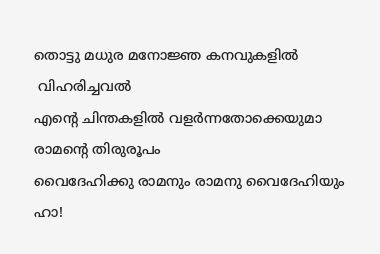തൊട്ടു മധുര മനോജ്ഞ കനവുകളില്‍
 വിഹരിച്ചവല്‍
എന്റെ ചിന്തകളില്‍ വളര്‍ന്നതോക്കെയുമാ
രാമന്റെ തിരുരൂപം
വൈദേഹിക്കു രാമനും രാമനു വൈദേഹിയും
ഹാ!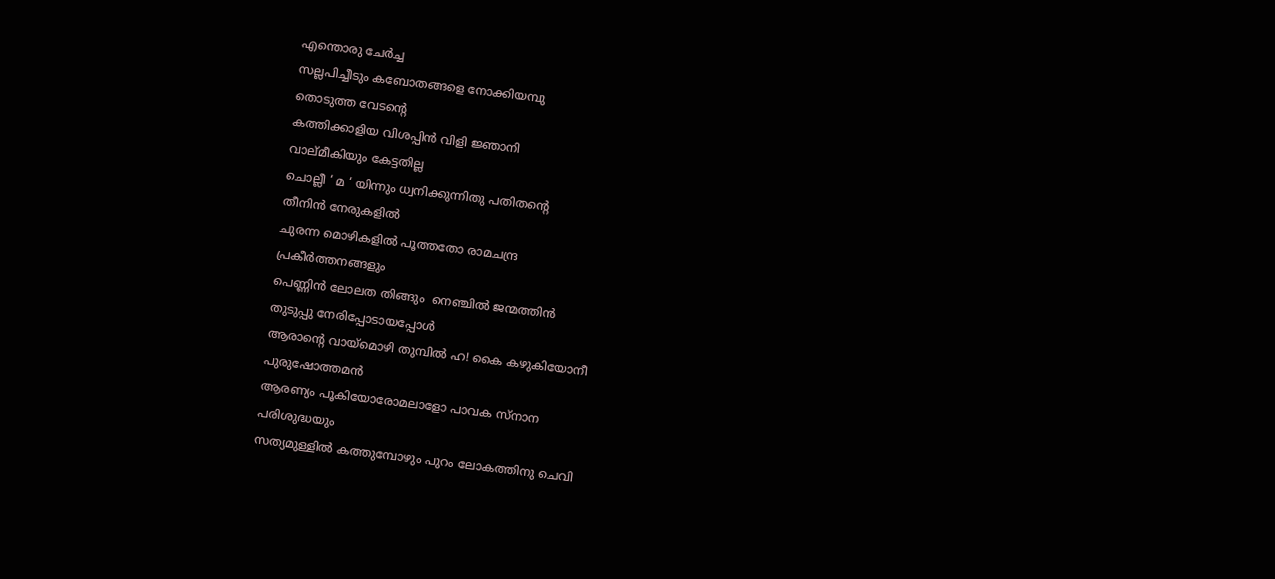എന്തൊരു ചേര്‍ച്ച
സല്ലപിച്ചീടും കബോതങ്ങളെ നോക്കിയമ്പു
തൊടുത്ത വേടന്റെ
കത്തിക്കാളിയ വിശപ്പിന്‍ വിളി ജ്ഞാനി
വാല്മീകിയും കേട്ടതില്ല
ചൊല്ലീ ‘ മ ‘ യിന്നും ധ്വനിക്കുന്നിതു പതിതന്റെ
തീനിന്‍ നേരുകളില്‍
ചുരന്ന മൊഴികളില്‍ പൂത്തതോ രാമചന്ദ്ര
പ്രകീര്‍ത്തനങ്ങളും
പെണ്ണിന്‍ ലോലത തിങ്ങും  നെഞ്ചില്‍ ജന്മത്തിന്‍
തുടുപ്പു നേരിപ്പോടായപ്പോള്‍
ആരാന്റെ വായ്മൊഴി തുമ്പില്‍ ഹ! കൈ കഴുകിയോനീ
പുരുഷോത്തമന്‍
ആരണ്യം പൂകിയോരോമലാളോ പാവക സ്നാന
പരിശുദ്ധയും
സത്യമുള്ളില്‍ കത്തുമ്പോഴും പുറം ലോകത്തിനു ചെവി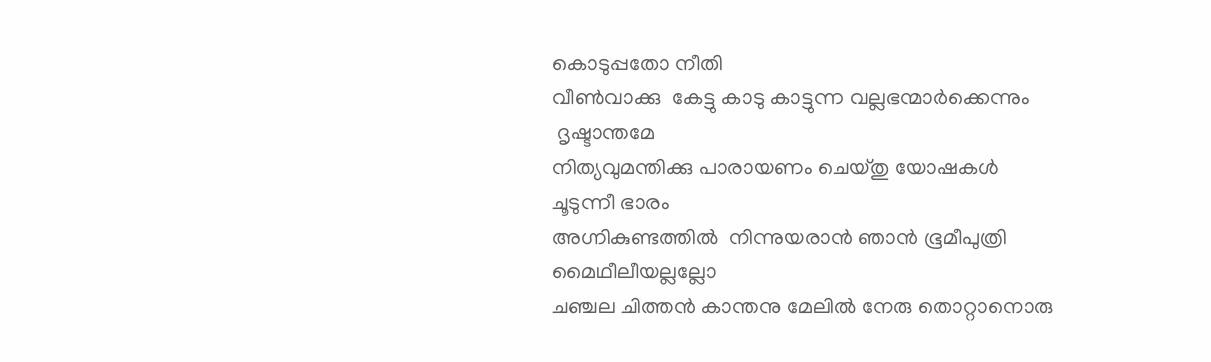കൊടുപ്പതോ നീതി
വീണ്‍വാക്കു  കേട്ടു കാടു കാട്ടുന്ന വല്ലഭന്മാര്‍ക്കെന്നും
 ദൃഷ്ടാന്തമേ
നിത്യവുമന്തിക്കു പാരായണം ചെയ്തു യോഷകള്‍
ചൂടുന്നീ ഭാരം
അഗ്നികുണ്ടത്തില്‍  നിന്നുയരാന്‍ ഞാന്‍ ഭൂമീപുത്രി
മൈഥീലീയല്ലല്ലോ
ചഞ്ചല ചിത്തന്‍ കാന്തനു മേലില്‍ നേരു തൊറ്റാനൊരു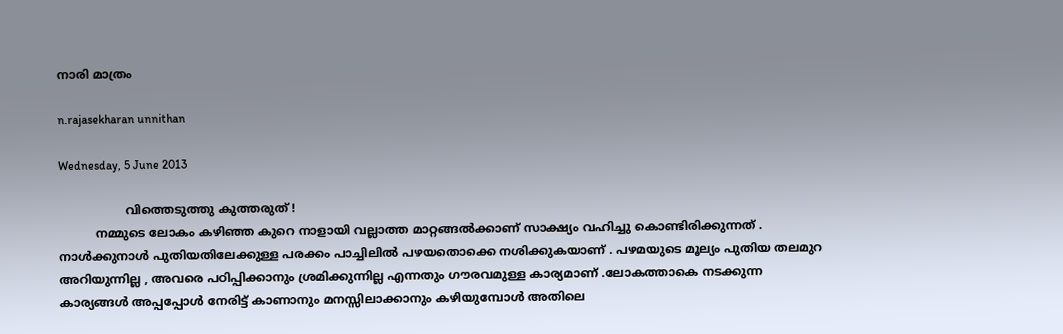നാരി മാത്രം

n.rajasekharan unnithan

Wednesday, 5 June 2013

                  വിത്തെടുത്തു കുത്തരുത് !
          നമ്മുടെ ലോകം കഴിഞ്ഞ കുറെ നാളായി വല്ലാത്ത മാറ്റങ്ങൽക്കാണ് സാക്ഷ്യം വഹിച്ചു കൊണ്ടിരിക്കുന്നത് . നാൾക്കുനാൾ പുതിയതിലേക്കുള്ള പരക്കം പാച്ചിലിൽ പഴയതൊക്കെ നശിക്കുകയാണ് . പഴമയുടെ മൂല്യം പുതിയ തലമുറ അറിയുന്നില്ല , അവരെ പഠിപ്പിക്കാനും ശ്രമിക്കുന്നില്ല എന്നതും ഗൗരവമുള്ള കാര്യമാണ് .ലോകത്താകെ നടക്കുന്ന കാര്യങ്ങൾ അപ്പപ്പോൾ നേരിട്ട് കാണാനും മനസ്സിലാക്കാനും കഴിയുമ്പോൾ അതിലെ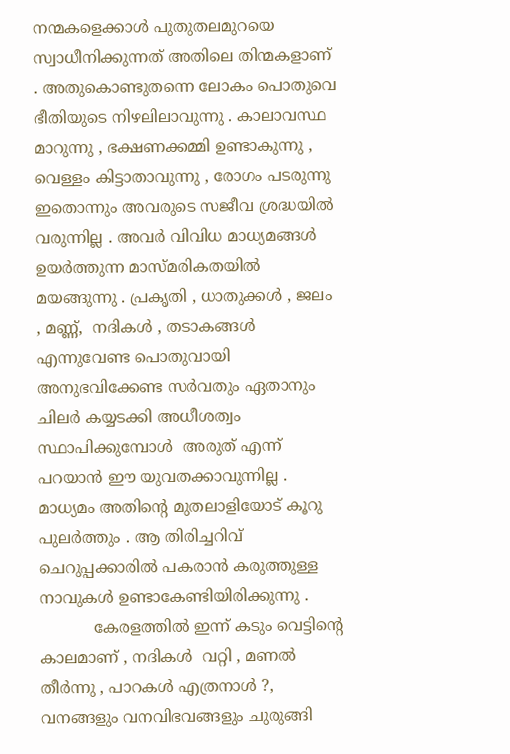നന്മകളെക്കാൾ പുതുതലമുറയെ സ്വാധീനിക്കുന്നത് അതിലെ തിന്മകളാണ് . അതുകൊണ്ടുതന്നെ ലോകം പൊതുവെ ഭീതിയുടെ നിഴലിലാവുന്നു . കാലാവസ്ഥ മാറുന്നു , ഭക്ഷണക്കമ്മി ഉണ്ടാകുന്നു , വെള്ളം കിട്ടാതാവുന്നു , രോഗം പടരുന്നു ഇതൊന്നും അവരുടെ സജീവ ശ്രദ്ധയിൽ വരുന്നില്ല . അവർ വിവിധ മാധ്യമങ്ങൾ ഉയർത്തുന്ന മാസ്മരികതയിൽ മയങ്ങുന്നു . പ്രകൃതി , ധാതുക്കൾ , ജലം , മണ്ണ്‌,  നദികൾ , തടാകങ്ങൾ  എന്നുവേണ്ട പൊതുവായി അനുഭവിക്കേണ്ട സർവതും ഏതാനും ചിലർ കയ്യടക്കി അധീശത്വം സ്ഥാപിക്കുമ്പോൾ  അരുത് എന്ന് പറയാൻ ഈ യുവതക്കാവുന്നില്ല . മാധ്യമം അതിന്റെ മുതലാളിയോട് കൂറു പുലർത്തും . ആ തിരിച്ചറിവ് ചെറുപ്പക്കാരിൽ പകരാൻ കരുത്തുള്ള നാവുകൾ ഉണ്ടാകേണ്ടിയിരിക്കുന്നു .
           കേരളത്തിൽ ഇന്ന് കടും വെട്ടിന്റെ കാലമാണ് , നദികൾ  വറ്റി , മണൽ തീർന്നു , പാറകൾ എത്രനാൾ ?, വനങ്ങളും വനവിഭവങ്ങളും ചുരുങ്ങി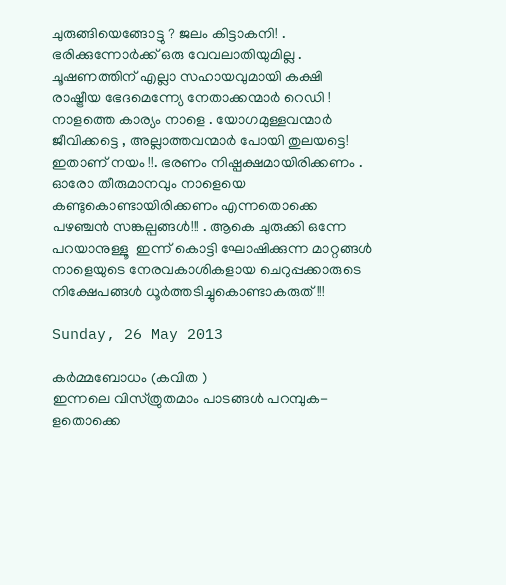ചുരുങ്ങിയെങ്ങോട്ടു ? ജലം കിട്ടാകനി! . ഭരിക്കുന്നോർക്ക് ഒരു വേവലാതിയുമില്ല . ചൂഷണത്തിന് എല്ലാ സഹായവുമായി കക്ഷി രാഷ്ട്രീയ ഭേദമെന്ന്യേ നേതാക്കന്മാർ റെഡി ! നാളത്തെ കാര്യം നാളെ . യോഗമുള്ളവന്മാർ ജീവിക്കട്ടെ , അല്ലാത്തവന്മാർ പോയി തുലയട്ടെ! ഇതാണ് നയം !!. ഭരണം നിഷ്പക്ഷമായിരിക്കണം . ഓരോ തീരുമാനവും നാളെയെ കണ്ടുകൊണ്ടായിരിക്കണം എന്നതൊക്കെ പഴഞ്ചൻ സങ്കല്പങ്ങൾ!!! . ആകെ ചുരുക്കി ഒന്നേ പറയാനുള്ളൂ  ഇന്ന് കൊട്ടി ഘോഷിക്കുന്ന മാറ്റങ്ങൾ  നാളെയുടെ നേരവകാശികളായ ചെറുപ്പക്കാരുടെ നിക്ഷേപങ്ങൾ ധൂർത്തടിച്ചുകൊണ്ടാകരുത് !!!

Sunday, 26 May 2013

കര്‍മ്മബോധം (കവിത )
ഇന്നലെ വിസ്ത്രുതമാം പാടങ്ങള്‍ പറമ്പുക-
ളതൊക്കെ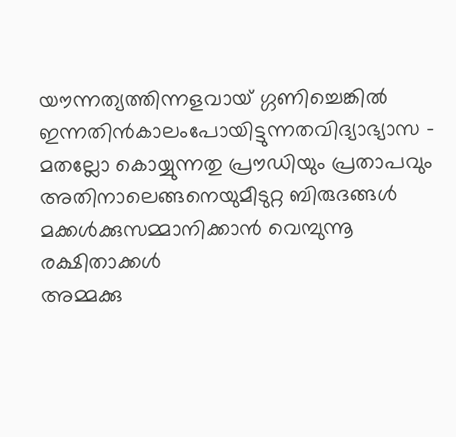യൗന്നത്യത്തിന്നളവായ് ഗ്ഗണിച്ചെങ്കില്‍
ഇന്നതിന്‍കാലംപോയിട്ടുന്നതവിദ്യാഭ്യാസ -
മതല്ലോ കൊയ്യുന്നതു പ്രൗഡിയും പ്രതാപവും
അതിനാലെങ്ങനെയുമീടുറ്റ ബിരുദങ്ങള്‍
മക്കള്‍ക്കുസമ്മാനിക്കാന്‍ വെമ്പുന്നൂ രക്ഷിതാക്കള്‍
അമ്മക്കു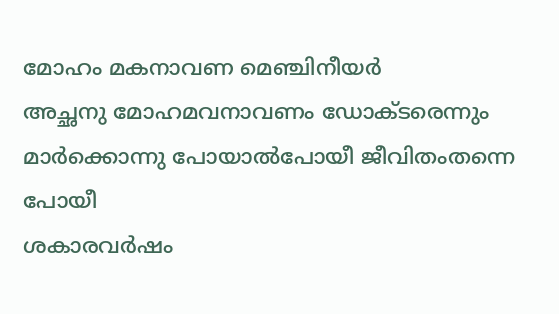മോഹം മകനാവണ മെഞ്ചിനീയര്‍
അച്ഛനു മോഹമവനാവണം ഡോക്ടരെന്നും
മാര്‍ക്കൊന്നു പോയാല്‍പോയീ ജീവിതംതന്നെ പോയീ
ശകാരവര്‍ഷം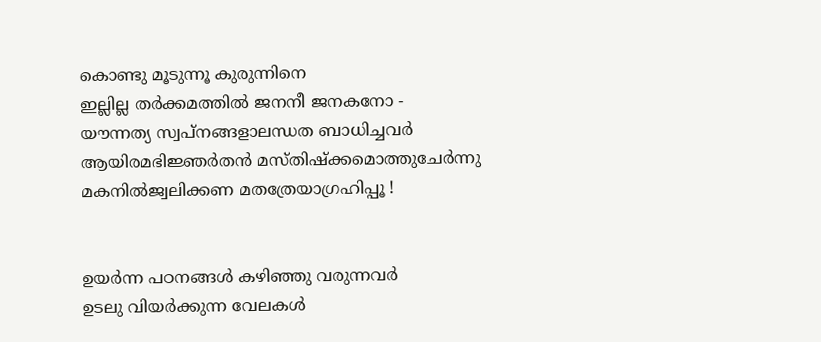കൊണ്ടു മൂടുന്നൂ കുരുന്നിനെ
ഇല്ലില്ല തര്‍ക്കമത്തില്‍ ജനനീ ജനകനോ -
യൗന്നത്യ സ്വപ്നങ്ങളാലന്ധത ബാധിച്ചവര്‍
ആയിരമഭിജ്ഞര്‍തന്‍ മസ്തിഷ്ക്കമൊത്തുചേര്‍ന്നു
മകനില്‍ജ്വലിക്കണ മതത്രേയാഗ്രഹിപ്പൂ !


ഉയര്‍ന്ന പഠനങ്ങള്‍ കഴിഞ്ഞു വരുന്നവര്‍
ഉടലു വിയര്‍ക്കുന്ന വേലകള്‍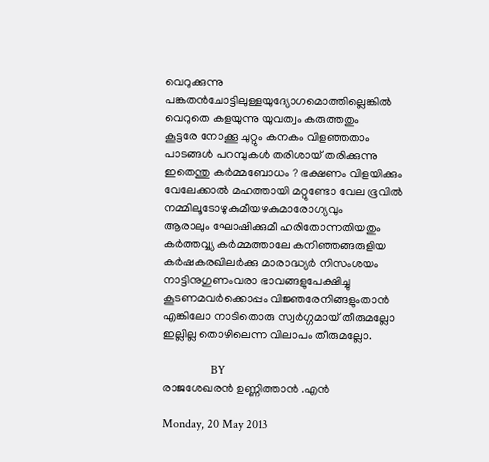വെറുക്കുന്നു
പങ്കതന്‍ചോട്ടിലുള്ളയുദ്യോഗമൊത്തില്ലെങ്കില്‍
വെറുതെ കളയുന്നു യുവത്വം കരുത്തതും
കൂട്ടരേ നോക്കൂ ചുറ്റും കനകം വിളഞ്ഞതാം
പാടങ്ങള്‍ പറമ്പുകള്‍ തരിശായ് തരിക്കുന്നു
ഇതെന്തു കര്‍മ്മബോധം ? ഭക്ഷണം വിളയിക്കും
വേലേക്കാല്‍ മഹത്തായി മറ്റുണ്ടോ വേല ഭൂവില്‍
നമ്മിലൂടോഴുകുമീയഴകുമാരോഗ്യവും
ആരാലും ഘോഷിക്കുമീ ഹരിതോന്നതിയതും
കര്‍ത്തവ്വ്യ കര്‍മ്മത്താലേ കനിഞ്ഞങ്ങരുളിയ
കര്‍ഷകരഖിലര്‍ക്കു മാരാദ്ധ്യര്‍ നിസംശയം
നാട്ടിനുഗുണംവരാ ഭാവങ്ങളുപേക്ഷിച്ചു
കൂടണമവര്‍ക്കൊപ്പം വിജ്ഞരേനിങ്ങളുംതാന്‍
എങ്കിലോ നാടിതൊരു സ്വര്‍ഗ്ഗമായ് തീരുമല്ലോ
ഇല്ലില്ല തൊഴിലെന്ന വിലാപം തീരുമല്ലോ.

                BY
രാജശേഖരന്‍ ഉണ്ണിത്താന്‍ .എന്‍

Monday, 20 May 2013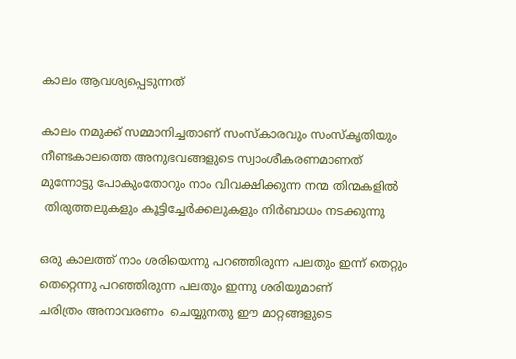കാലം ആവശ്യപ്പെടുന്നത്

കാലം നമുക്ക് സമ്മാനിച്ചതാണ്‌ സംസ്കാരവും സംസ്കൃതിയും
നീണ്ടകാലത്തെ അനുഭവങ്ങളുടെ സ്വാംശീകരണമാണത്
മുന്നോട്ടു പോകുംതോറും നാം വിവക്ഷിക്കുന്ന നന്മ തിന്മകളിൽ
 തിരുത്തലുകളും കൂട്ടിച്ചേർക്കലുകളും നിർബാധം നടക്കുന്നു

ഒരു കാലത്ത് നാം ശരിയെന്നു പറഞ്ഞിരുന്ന പലതും ഇന്ന് തെറ്റും
തെറ്റെന്നു പറഞ്ഞിരുന്ന പലതും ഇന്നു ശരിയുമാണ്
ചരിത്രം അനാവരണം  ചെയ്യുനതു ഈ മാറ്റങ്ങളുടെ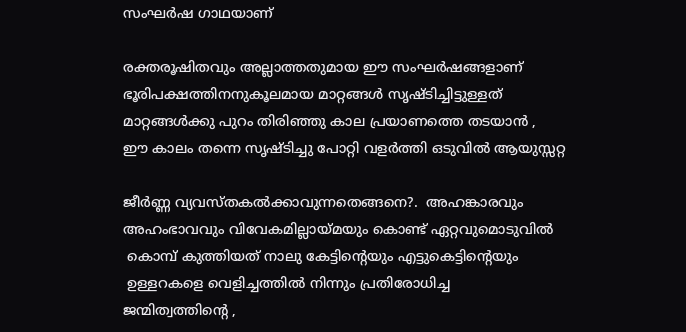സംഘർഷ ഗാഥയാണ്

രക്തരൂഷിതവും അല്ലാത്തതുമായ ഈ സംഘർഷങ്ങളാണ്
ഭൂരിപക്ഷത്തിനനുകൂലമായ മാറ്റങ്ങൾ സൃഷ്ടിച്ചിട്ടുള്ളത്
മാറ്റങ്ങൾക്കു പുറം തിരിഞ്ഞു കാല പ്രയാണത്തെ തടയാൻ ,
ഈ കാലം തന്നെ സൃഷ്ടിച്ചു പോറ്റി വളർത്തി ഒടുവിൽ ആയുസ്സറ്റ

ജീർണ്ണ വ്യവസ്തകൽക്കാവുന്നതെങ്ങനെ?.  അഹങ്കാരവും
അഹംഭാവവും വിവേകമില്ലായ്മയും കൊണ്ട് ഏറ്റവുമൊടുവിൽ
 കൊമ്പ് കുത്തിയത് നാലു കേട്ടിന്റെയും എട്ടുകെട്ടിന്റെയും
 ഉള്ളറകളെ വെളിച്ചത്തിൽ നിന്നും പ്രതിരോധിച്ച
ജന്മിത്വത്തിന്റെ ,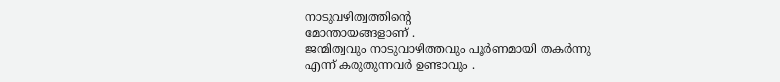നാടുവഴിത്വത്തിന്റെ
മോന്തായങ്ങളാണ് .
ജന്മിത്വവും നാടുവാഴിത്തവും പൂർണമായി തകർന്നു
എന്ന് കരുതുന്നവർ ഉണ്ടാവും .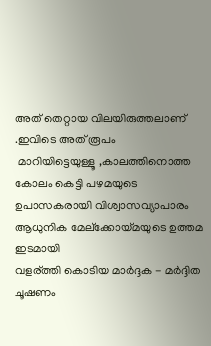അത് തെറ്റായ വിലയിരുത്തലാണ് .ഇവിടെ അത് രൂപം
 മാറിയിട്ടെയുള്ളൂ ,കാലത്തിനൊത്ത
കോലം കെട്ടി പഴമയുടെ ഉപാസകരായി വിശ്വാസവ്യാപാരം
ആധുനിക മേല്ക്കോയ്മയുടെ ഉത്തമ ഇടമായി
വളര്ത്തി കൊടിയ മാർദ്ദക - മർദ്ദിത
ചൂഷണം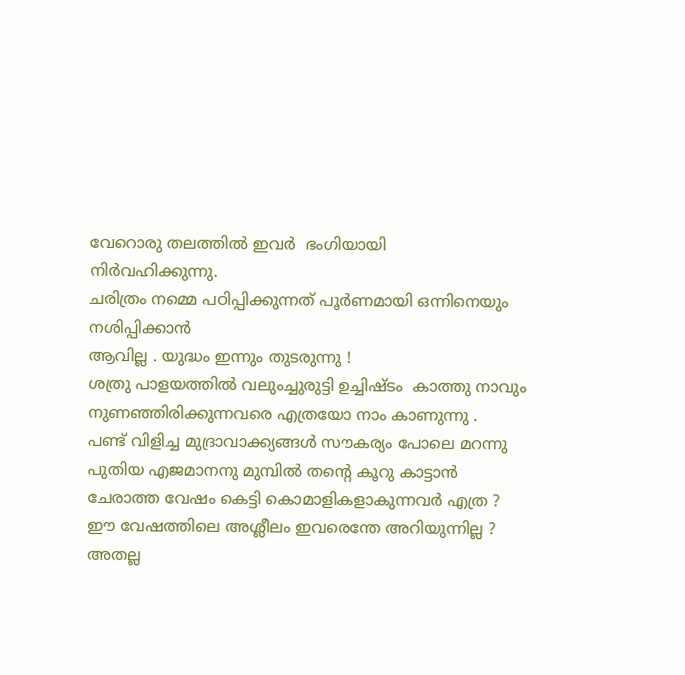വേറൊരു തലത്തിൽ ഇവർ  ഭംഗിയായി
നിർവഹിക്കുന്നു.
ചരിത്രം നമ്മെ പഠിപ്പിക്കുന്നത്‌ പൂർണമായി ഒന്നിനെയും
നശിപ്പിക്കാൻ
ആവില്ല . യുദ്ധം ഇന്നും തുടരുന്നു !
ശത്രു പാളയത്തിൽ വലുംച്ചുരുട്ടി ഉച്ചിഷ്ടം  കാത്തു നാവും
നുണഞ്ഞിരിക്കുന്നവരെ എത്രയോ നാം കാണുന്നു .
പണ്ട് വിളിച്ച മുദ്രാവാക്ക്യങ്ങൾ സൗകര്യം പോലെ മറന്നു
പുതിയ എജമാനനു മുമ്പിൽ തന്റെ കൂറു കാട്ടാൻ
ചേരാത്ത വേഷം കെട്ടി കൊമാളികളാകുന്നവർ എത്ര ?
ഈ വേഷത്തിലെ അശ്ലീലം ഇവരെന്തേ അറിയുന്നില്ല ?
അതല്ല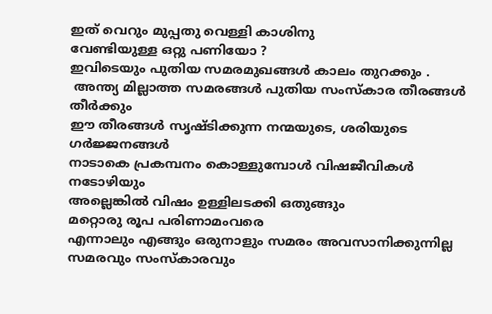ഇത് വെറും മുപ്പതു വെള്ളി കാശിനു
വേണ്ടിയുള്ള ഒറ്റു പണിയോ ?
ഇവിടെയും പുതിയ സമരമുഖങ്ങൾ കാലം തുറക്കും .
 അന്ത്യ മില്ലാത്ത സമരങ്ങൾ പുതിയ സംസ്കാര തീരങ്ങൾ തീർക്കും
ഈ തീരങ്ങൾ സൃഷ്ടിക്കുന്ന നന്മയുടെ, ശരിയുടെ ഗർജ്ജനങ്ങൾ
നാടാകെ പ്രകമ്പനം കൊള്ളുമ്പോൾ വിഷജീവികൾ നടോഴിയും
അല്ലെങ്കിൽ വിഷം ഉള്ളിലടക്കി ഒതുങ്ങും
മറ്റൊരു രൂപ പരിണാമംവരെ
എന്നാലും എങ്ങും ഒരുനാളും സമരം അവസാനിക്കുന്നില്ല
സമരവും സംസ്കാരവും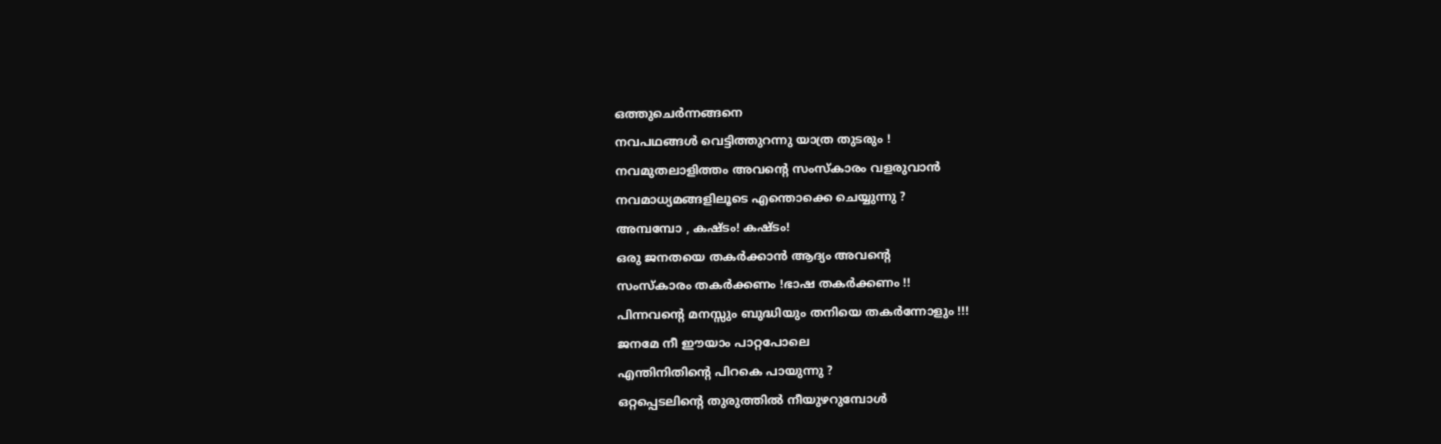ഒത്തുചെർന്നങ്ങനെ
നവപഥങ്ങൾ വെട്ടിത്തുറന്നു യാത്ര തുടരും !
നവമുതലാളിത്തം അവന്റെ സംസ്കാരം വളരുവാൻ
നവമാധ്യമങ്ങളിലൂടെ എന്തൊക്കെ ചെയ്യുന്നു ?
അമ്പമ്പോ , കഷ്ടം! കഷ്ടം!
ഒരു ജനതയെ തകർക്കാൻ ആദ്യം അവന്റെ
സംസ്കാരം തകർക്കണം !ഭാഷ തകർക്കണം !!
പിന്നവന്റെ മനസ്സും ബുദ്ധിയും തനിയെ തകർന്നോളും !!!
ജനമേ നീ ഈയാം പാറ്റപോലെ
എന്തിനിതിന്റെ പിറകെ പായുന്നു ?
ഒറ്റപ്പെടലിന്റെ തുരുത്തിൽ നീയുഴറുമ്പോൾ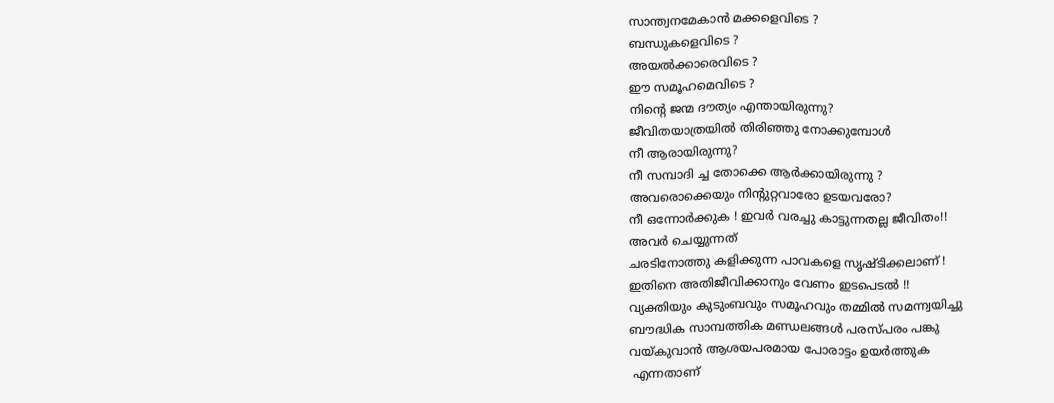സാന്ത്വനമേകാൻ മക്കളെവിടെ ?
ബന്ധുകളെവിടെ ?
അയൽക്കാരെവിടെ ?
ഈ സമൂഹമെവിടെ ?
നിന്റെ ജന്മ ദൗത്യം എന്തായിരുന്നു?
ജീവിതയാത്രയിൽ തിരിഞ്ഞു നോക്കുമ്പോൾ
നീ ആരായിരുന്നു?
നീ സമ്പാദി ച്ച തോക്കെ ആർക്കായിരുന്നു ?
അവരൊക്കെയും നിന്റുറ്റവാരോ ഉടയവരോ?
നീ ഒന്നോർക്കുക ! ഇവർ വരച്ചു കാട്ടുന്നതല്ല ജീവിതം!!
അവർ ചെയ്യുന്നത്
ചരടിനോത്തു കളിക്കുന്ന പാവകളെ സൃഷ്ടിക്കലാണ് !
ഇതിനെ അതിജീവിക്കാനും വേണം ഇടപെടൽ !!
വ്യക്തിയും കുടുംബവും സമൂഹവും തമ്മിൽ സമന്ന്വയിച്ചു
ബൗദ്ധിക സാമ്പത്തിക മണ്ഡലങ്ങൾ പരസ്പരം പങ്കു
വയ്കുവാൻ ആശയപരമായ പോരാട്ടം ഉയർത്തുക
 എന്നതാണ്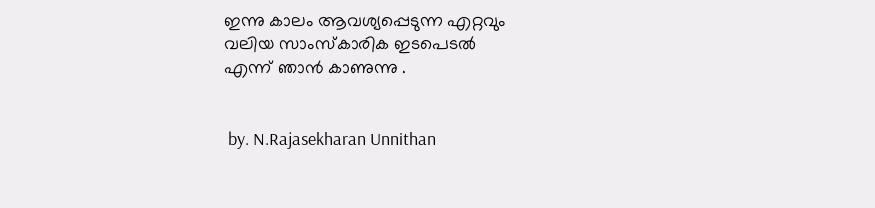ഇന്നു കാലം ആവശ്യപ്പെടുന്ന എറ്റവും
വലിയ സാംസ്കാരിക ഇടപെടൽ
എന്ന് ഞാൻ കാണുന്നു .


 by. N.Rajasekharan Unnithan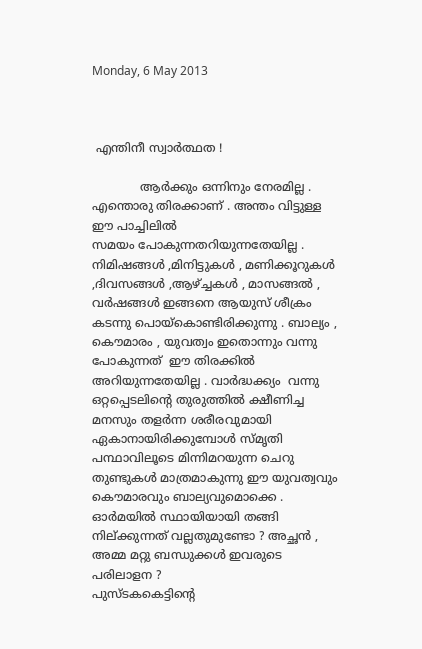Monday, 6 May 2013



 എന്തിനീ സ്വാർത്ഥത !

             ആർക്കും ഒന്നിനും നേരമില്ല . എന്തൊരു തിരക്കാണ് . അന്തം വിട്ടുള്ള ഈ പാച്ചിലിൽ
സമയം പോകുന്നതറിയുന്നതേയില്ല . നിമിഷങ്ങൾ ,മിനിട്ടുകൾ , മണിക്കൂറുകൾ ,ദിവസങ്ങൾ ,ആഴ്ച്ചകൾ , മാസങ്ങൽ , വർഷങ്ങൾ ഇങ്ങനെ ആയുസ് ശീക്രം കടന്നു പൊയ്കൊണ്ടിരിക്കുന്നു . ബാല്യം , കൌമാരം , യുവത്വം ഇതൊന്നും വന്നു പോകുന്നത്  ഈ തിരക്കിൽ അറിയുന്നതേയില്ല . വാർദ്ധക്ക്യം  വന്നു ഒറ്റപ്പെടലിന്റെ തുരുത്തിൽ ക്ഷീണിച്ച മനസും തളർന്ന ശരീരവുമായി ഏകാനായിരിക്കുമ്പോൾ സ്മൃതി പന്ഥാവിലൂടെ മിന്നിമറയുന്ന ചെറു തുണ്ടുകൾ മാത്രമാകുന്നു ഈ യുവത്വവും കൌമാരവും ബാല്യവുമൊക്കെ . ഓർമയിൽ സ്ഥായിയായി തങ്ങി നില്ക്കുന്നത് വല്ലതുമുണ്ടോ ? അച്ഛൻ , അമ്മ മറ്റു ബന്ധുക്കൾ ഇവരുടെ പരിലാളന ?
പുസ്ടകകെട്ടിന്റെ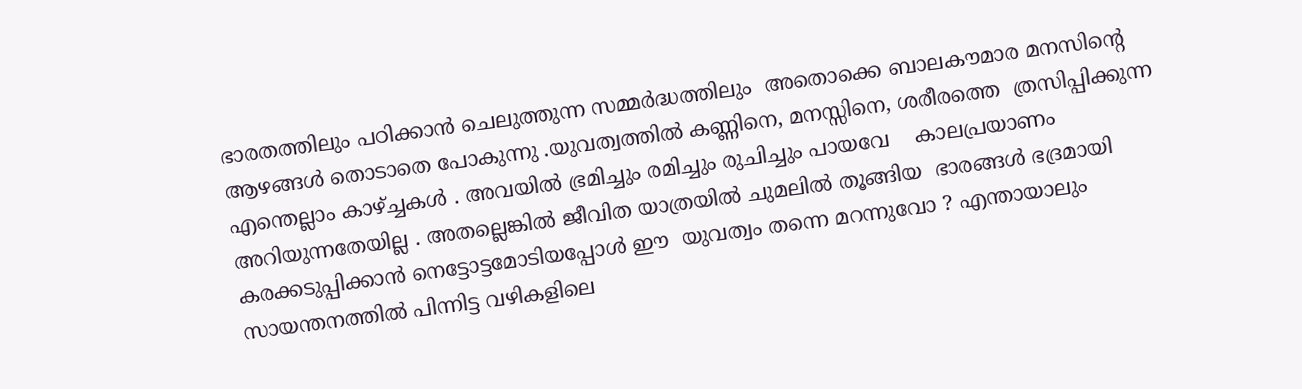ഭാരതത്തിലും പഠിക്കാൻ ചെലുത്തുന്ന സമ്മർദ്ധത്തിലും  അതൊക്കെ ബാലകൗമാര മനസിന്റെ ആഴങ്ങൾ തൊടാതെ പോകുന്നു .യുവത്വത്തിൽ കണ്ണിനെ, മനസ്സിനെ, ശരീരത്തെ  ത്രസിപ്പിക്കുന്ന എന്തെല്ലാം കാഴ്ച്ചകൾ . അവയിൽ ഭ്രമിച്ചും രമിച്ചും രുചിച്ചും പായവേ    കാലപ്രയാണം അറിയുന്നതേയില്ല . അതല്ലെങ്കിൽ ജീവിത യാത്രയിൽ ചുമലിൽ തൂങ്ങിയ  ഭാരങ്ങൾ ഭദ്രമായി കരക്കടുപ്പിക്കാൻ നെട്ടോട്ടമോടിയപ്പോൾ ഈ  യുവത്വം തന്നെ മറന്നുവോ ? എന്തായാലും സായന്തനത്തിൽ പിന്നിട്ട വഴികളിലെ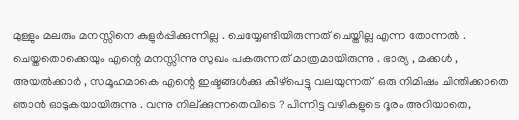മുള്ളും മലരും മനസ്സിനെ കുളുർപ്പിക്കുന്നില്ല . ചെയ്യേണ്ടിയിരുന്നത് ചെയ്തില്ല എന്ന തോന്നൽ .
ചെയ്തതൊക്കെയും എന്റെ മനസ്സിന്നു സുഖം പകരുന്നത് മാത്രമായിരുന്നു . ഭാര്യ , മക്കൾ , അയൽക്കാർ , സമൂഹമാകെ എന്റെ ഇഷ്ടങ്ങൾക്കു കീഴ്പെട്ടു വലയുന്നത്  ഒരു നിമിഷം ചിന്തിക്കാതെ ഞാൻ ഓടുകയായിരുന്നു . വന്നു നില്ക്കുന്നതെവിടെ ? പിന്നിട്ട വഴികളുടെ ദൂരം അറിയാതെ,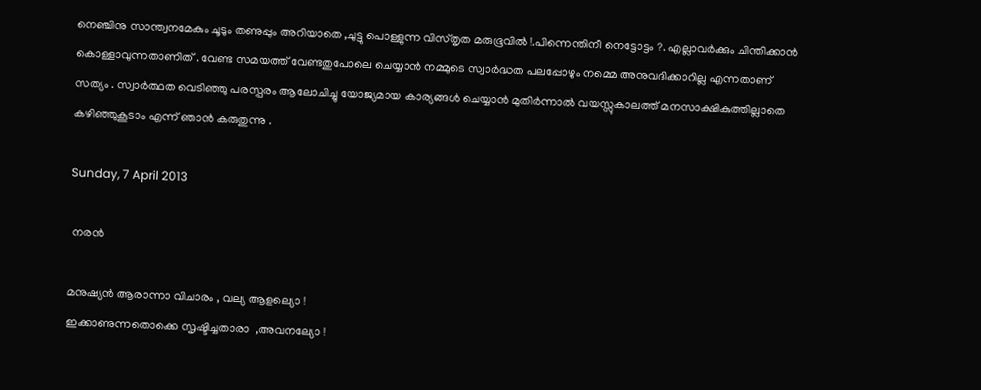നെഞ്ചിനു സാന്ത്വനമേകും ചൂടും തണുപ്പും അറിയാതെ ,ചുട്ടു പൊള്ളുന്ന വിസ്തൃത മരുഭൂവിൽ !.പിന്നെന്തിനീ നെട്ടോട്ടം ?. എല്ലാവർക്കും ചിന്തിക്കാൻ കൊള്ളാവുന്നതാണിത് . വേണ്ട സമയത്ത് വേണ്ടതുപോലെ ചെയ്യാൻ നമ്മുടെ സ്വാർദ്ധത പലപ്പോഴും നമ്മെ അനുവദിക്കാറില്ല എന്നതാണ് സത്യം . സ്വാർത്ഥത വെടിഞ്ഞു പരസ്പരം ആലോചിച്ചു യോജ്യമായ കാര്യങ്ങൾ ചെയ്യാൻ മുതിർന്നാൽ വയസ്സുകാലത്ത് മനസാക്ഷികുത്തില്ലാതെ കഴിഞ്ഞുകൂടാം എന്ന് ഞാൻ കരുതുന്നു .

Sunday, 7 April 2013

 നരൻ

മനുഷ്യൻ ആരാന്നാ വിചാരം , വല്യ ആളല്യൊ !
ഇക്കാണുന്നതൊക്കെ സൃഷ്ടിച്ചതാരാ  ,അവനല്യോ !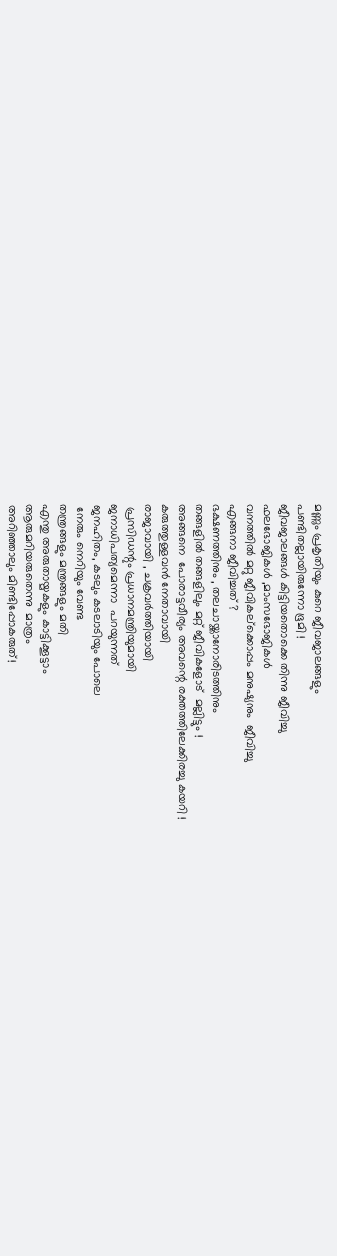മണ്ണും പ്രകൃതിയും കുറെ ജീവജാലങ്ങളും
പണ്ടിതല്ലായിരുന്നോ ഭൂമി !
ജീവജാലങ്ങൾ കിട്ടിയതൊക്കെ തിന്നു ജീവിച്ചു
ഫലഭോജികൾ ,മാംസഭോജികൾ
വനത്തിൽ മറ്റു ജീവികല്ക്കൊപ്പം മനുഷ്യനും  ജീവിച്ചു
എങ്ങനാ ജീവിച്ചത് ?
ഭക്ഷണത്തിനും , തലചായ്ക്കാനോരിടത്തിനും
തങ്ങളിൽ തങ്ങളിലും മറ്റ് ജീവികളോട്  മല്ലിട്ടും !
അങ്ങനെ  പോരാട്ടവീര്യം അവന്റെ രക്തത്തിലേക്കിരച്ചു കയറി !
കരുത്തുള്ളവൻ നേതാവായി
രാജാവായി , ചക്രവർത്തിയായി
 പ്രസിഡന്റും പ്രധാനമന്ത്രിയുമായി
ജനാധിപത്യമെന്നാ  പറയുന്നത്
ജനഹിതം, കടലും കടലാടിയും പോലെ
 നേരും നെറിയും വേണ്ട
തന്ത്രങ്ങളും മന്ത്രങ്ങളും മതി
എന്തു അരുതായ്മകളും കാട്ടിക്കൂട്ടാം
ആരുമറിയരുതെന്നു  മാത്രം
അറിഞ്ഞാലും മിണ്ടിപ്പോകരുത്‌!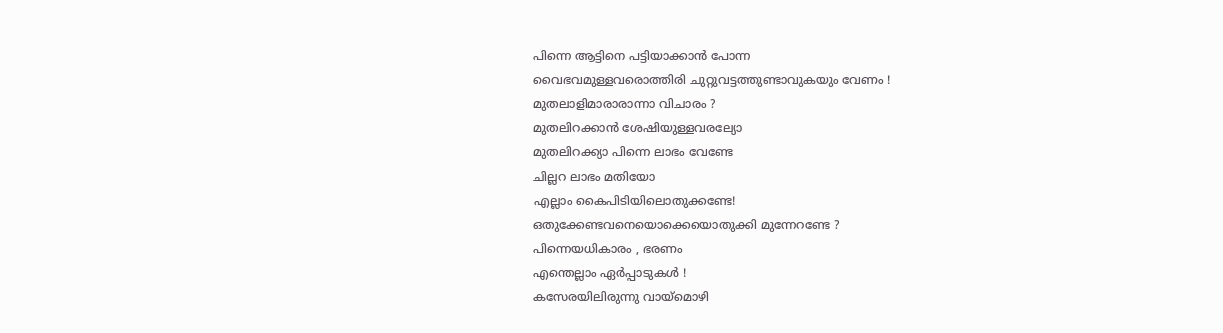പിന്നെ ആട്ടിനെ പട്ടിയാക്കാൻ പോന്ന
വൈഭവമുള്ളവരൊത്തിരി ചുറ്റുവട്ടത്തുണ്ടാവുകയും വേണം !
മുതലാളിമാരാരാന്നാ വിചാരം ?
മുതലിറക്കാൻ ശേഷിയുള്ളവരല്യോ
മുതലിറക്ക്യാ പിന്നെ ലാഭം വേണ്ടേ
ചില്ലറ ലാഭം മതിയോ
എല്ലാം കൈപിടിയിലൊതുക്കണ്ടേ!
ഒതുക്കേണ്ടവനെയൊക്കെയൊതുക്കി മുന്നേറണ്ടേ ?
പിന്നെയധികാരം , ഭരണം
എന്തെല്ലാം ഏർപ്പാടുകൾ !
കസേരയിലിരുന്നു വായ്മൊഴി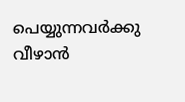പെയ്യുന്നവർക്കു
വീഴാൻ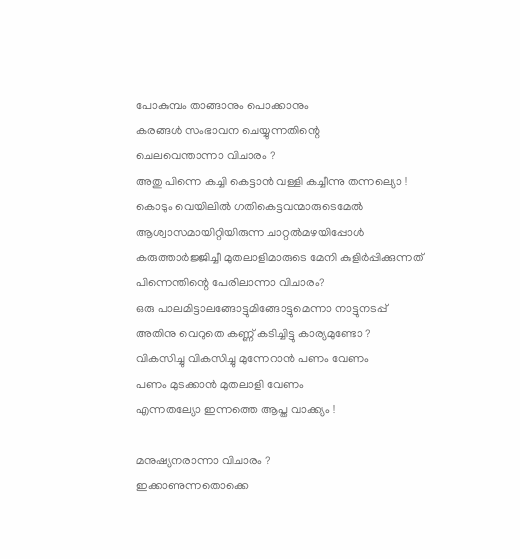പോകുമ്പം താങ്ങാനും പൊക്കാനും
കരങ്ങൾ സംഭാവന ചെയ്യുന്നതിന്റെ
ചെലവെന്താന്നാ വിചാരം ?
അതു പിന്നെ കച്ചി കെട്ടാൻ വള്ളി കച്ചീന്നു തന്നല്യൊ !
കൊടും വെയിലിൽ ഗതികെട്ടവന്മാരുടെമേൽ
ആശ്വാസമായിറ്റിയിരുന്ന ചാറ്റൽമഴയിപ്പോൾ
കരുത്താർജ്ജിച്ചീ മുതലാളിമാരുടെ മേനി കുളിർപ്പിക്കുന്നത്
പിന്നെന്തിന്റെ പേരിലാന്നാ വിചാരം?
ഒരു പാലമിട്ടാലങ്ങോട്ടുമിങ്ങോട്ടുമെന്നാ നാട്ടുനടപ്പ്
അതിനു വെറുതെ കണ്ണ് കടിച്ചിട്ടു കാര്യമുണ്ടോ ?
വികസിച്ചു വികസിച്ചു മുന്നേറാൻ പണം വേണം
പണം മുടക്കാൻ മുതലാളി വേണം
എന്നതല്യോ ഇന്നത്തെ ആപ്ത വാക്ക്യം !

മനുഷ്യനരാന്നാ വിചാരം ?
ഇക്കാണുന്നതൊക്കെ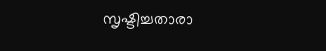സൃഷ്ടിച്ചതാരാ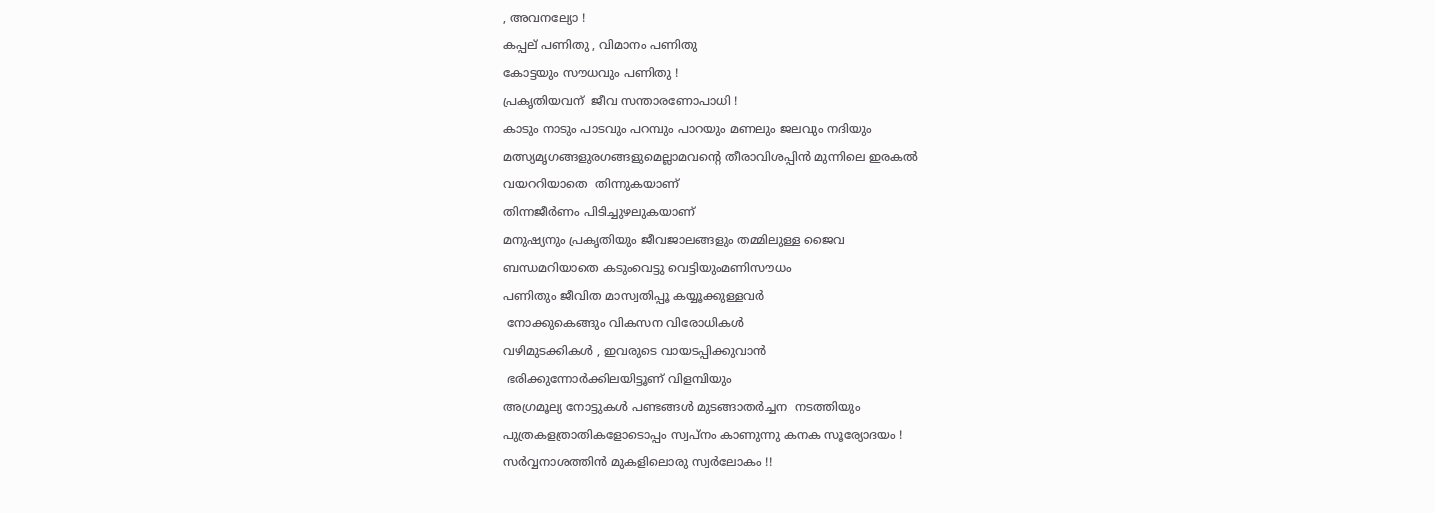, അവനല്യോ !
കപ്പല് പണിതു , വിമാനം പണിതു
കോട്ടയും സൗധവും പണിതു !
പ്രകൃതിയവന്  ജീവ സന്താരണോപാധി !
കാടും നാടും പാടവും പറമ്പും പാറയും മണലും ജലവും നദിയും
മത്സ്യമൃഗങ്ങളുരഗങ്ങളുമെല്ലാമവന്റെ തീരാവിശപ്പിൻ മുന്നിലെ ഇരകൽ
വയററിയാതെ  തിന്നുകയാണ്
തിന്നജീർണം പിടിച്ചുഴലുകയാണ്
മനുഷ്യനും പ്രകൃതിയും ജീവജാലങ്ങളും തമ്മിലുള്ള ജൈവ
ബന്ധമറിയാതെ കടുംവെട്ടു വെട്ടിയുംമണിസൗധം
പണിതും ജീവിത മാസ്വതിപ്പൂ കയ്യൂക്കുള്ളവർ
 നോക്കുകെങ്ങും വികസന വിരോധികൾ
വഴിമുടക്കികൾ , ഇവരുടെ വായടപ്പിക്കുവാൻ
 ഭരിക്കുന്നോർക്കിലയിട്ടൂണ് വിളമ്പിയും
അഗ്രമൂല്യ നോട്ടുകൾ പണ്ടങ്ങൾ മുടങ്ങാതർച്ചന  നടത്തിയും
പുത്രകളത്രാതികളോടൊപ്പം സ്വപ്നം കാണുന്നു കനക സൂര്യോദയം !
സർവ്വനാശത്തിൻ മുകളിലൊരു സ്വർലോകം !!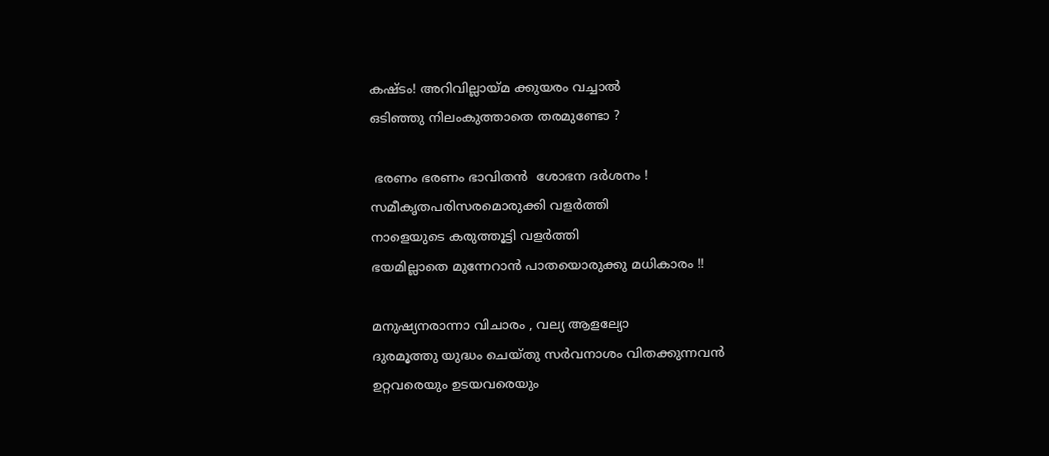കഷ്ടം! അറിവില്ലായ്മ ക്കുയരം വച്ചാൽ
ഒടിഞ്ഞു നിലംകുത്താതെ തരമുണ്ടോ ?

 ഭരണം ഭരണം ഭാവിതൻ  ശോഭന ദർശനം !
സമീകൃതപരിസരമൊരുക്കി വളർത്തി
നാളെയുടെ കരുത്തൂട്ടി വളർത്തി
ഭയമില്ലാതെ മുന്നേറാൻ പാതയൊരുക്കു മധികാരം !!

മനുഷ്യനരാന്നാ വിചാരം , വല്യ ആളല്യോ
ദുരമൂത്തു യുദ്ധം ചെയ്തു സർവനാശം വിതക്കുന്നവൻ
ഉറ്റവരെയും ഉടയവരെയും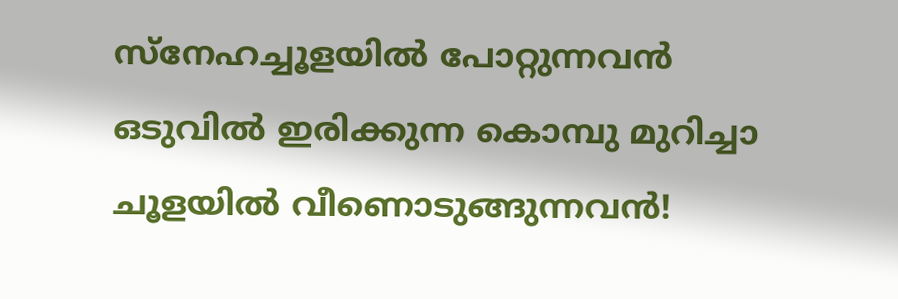സ്നേഹച്ചൂളയിൽ പോറ്റുന്നവൻ
ഒടുവിൽ ഇരിക്കുന്ന കൊമ്പു മുറിച്ചാ ചൂളയിൽ വീണൊടുങ്ങുന്നവൻ!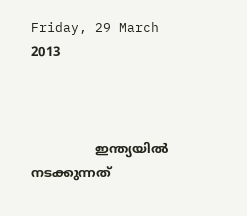Friday, 29 March 2013



                ഇന്ത്യയിൽ നടക്കുന്നത്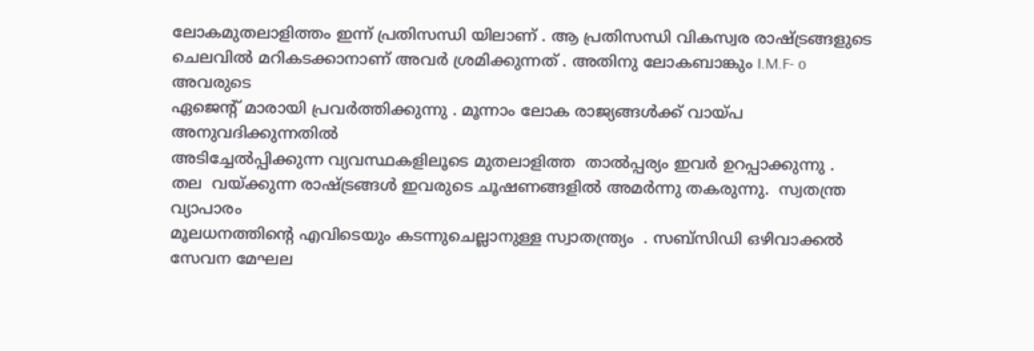ലോകമുതലാളിത്തം ഇന്ന് പ്രതിസന്ധി യിലാണ് . ആ പ്രതിസന്ധി വികസ്വര രാഷ്ട്രങ്ങളുടെ
ചെലവിൽ മറികടക്കാനാണ് അവർ ശ്രമിക്കുന്നത് . അതിനു ലോകബാങ്കും I.M.F- o അവരുടെ
ഏജെന്റ് മാരായി പ്രവർത്തിക്കുന്നു . മൂന്നാം ലോക രാജ്യങ്ങൾക്ക് വായ്പ അനുവദിക്കുന്നതിൽ
അടിച്ചേൽപ്പിക്കുന്ന വ്യവസ്ഥകളിലൂടെ മുതലാളിത്ത  താൽപ്പര്യം ഇവർ ഉറപ്പാക്കുന്നു .
തല  വയ്ക്കുന്ന രാഷ്ട്രങ്ങൾ ഇവരുടെ ചൂഷണങ്ങളിൽ അമർന്നു തകരുന്നു.  സ്വതന്ത്ര വ്യാപാരം
മൂലധനത്തിന്റെ എവിടെയും കടന്നുചെല്ലാനുള്ള സ്വാതന്ത്ര്യം  . സബ്സിഡി ഒഴിവാക്കൽ
സേവന മേഘല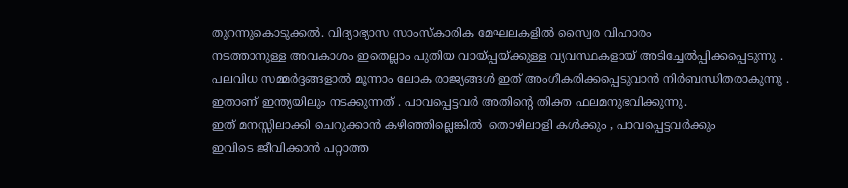തുറന്നുകൊടുക്കൽ. വിദ്യാഭ്യാസ സാംസ്കാരിക മേഘലകളിൽ സ്വൈര വിഹാരം
നടത്താനുള്ള അവകാശം ഇതെല്ലാം പുതിയ വായ്പ്പയ്ക്കുള്ള വ്യവസ്ഥകളായ്‌ അടിച്ചേൽപ്പിക്കപ്പെടുന്നു .
പലവിധ സമ്മർദ്ദങ്ങളാൽ മൂന്നാം ലോക രാജ്യങ്ങൾ ഇത് അംഗീകരിക്കപ്പെടുവാൻ നിർബന്ധിതരാകുന്നു .
ഇതാണ് ഇന്ത്യയിലും നടക്കുന്നത് . പാവപ്പെട്ടവർ അതിന്റെ തിക്ത ഫലമനുഭവിക്കുന്നു.
ഇത് മനസ്സിലാക്കി ചെറുക്കാൻ കഴിഞ്ഞില്ലെങ്കിൽ  തൊഴിലാളി കൾക്കും , പാവപ്പെട്ടവർക്കും
ഇവിടെ ജീവിക്കാൻ പറ്റാത്ത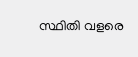സ്ഥിതി വളരെ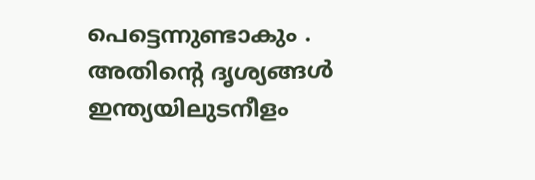പെട്ടെന്നുണ്ടാകും . അതിന്റെ ദൃശ്യങ്ങൾ
ഇന്ത്യയിലുടനീളം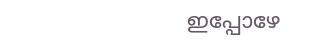ഇപ്പോഴേ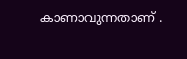കാണാവുന്നതാണ് .